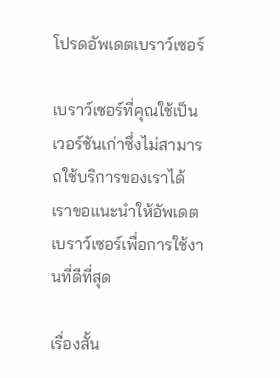โปรดอัพเดตเบราว์เซอร์

เบราว์เซอร์ที่คุณใช้เป็นเวอร์ชันเก่าซึ่งไม่สามารถใช้บริการของเราได้ เราขอแนะนำให้อัพเดตเบราว์เซอร์เพื่อการใช้งานที่ดีที่สุด

เรื่องสั้น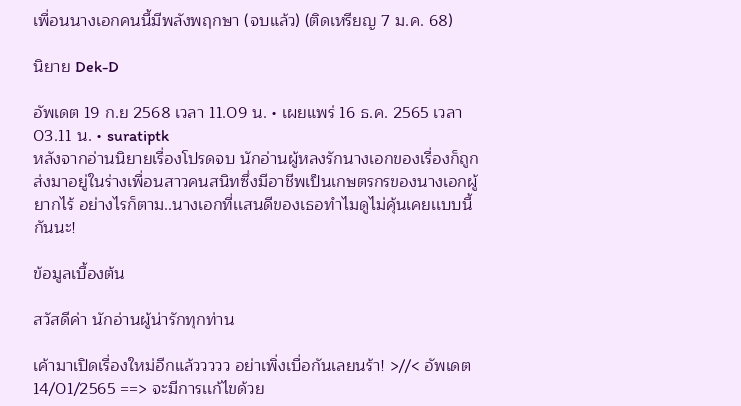เพื่อนนางเอกคนนี้มีพลังพฤกษา (จบแล้ว) (ติดเหรียญ 7 ม.ค. 68)

นิยาย Dek-D

อัพเดต 19 ก.ย 2568 เวลา 11.09 น. • เผยแพร่ 16 ธ.ค. 2565 เวลา 03.11 น. • suratiptk
หลังจากอ่านนิยายเรื่องโปรดจบ นักอ่านผู้หลงรักนางเอกของเรื่องก็ถูกส่งมาอยู่ในร่างเพื่อนสาวคนสนิทซึ่งมีอาชีพเป็นเกษตรกรของนางเอกผู้ยากไร้ อย่างไรก็ตาม..นางเอกที่เเสนดีของเธอทำไมดูไม่คุ้นเคยเเบบนี้กันนะ!

ข้อมูลเบื้องต้น

สวัสดีค่า นักอ่านผู้น่ารักทุกท่าน

เค้ามาเปิดเรื่องใหม่อีกแล้ววววว อย่าเพิ่งเบื่อกันเลยนร้า! >//< อัพเดต 14/01/2565 ==> จะมีการเเก้ไขด้วย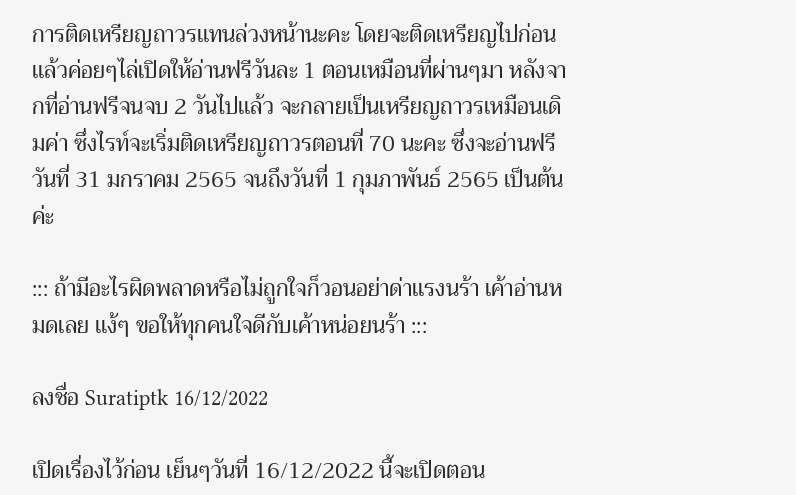การติดเหรียญถาวรเเทนล่วงหน้านะคะ โดยจะติดเหรียญไปก่อนเเล้วค่อยๆไล่เปิดให้อ่านฟรีวันละ 1 ตอนเหมือนที่ผ่านๆมา หลังจากที่อ่านฟรีจนจบ 2 วันไปเเล้ว จะกลายเป็นเหรียญถาวรเหมือนเดิมค่า ซึ่งไรท์จะเริ่มติดเหรียญถาวรตอนที่ 70 นะคะ ซึ่งจะอ่านฟรีวันที่ 31 มกราคม 2565 จนถึงวันที่ 1 กุมภาพันธ์ 2565 เป็นต้นค่ะ

::: ถ้ามีอะไรผิดพลาดหรือไม่ถูกใจก็วอนอย่าด่าเเรงนร้า เค้าอ่านหมดเลย เเง้ๆ ขอให้ทุกคนใจดีกับเค้าหน่อยนร้า :::

ลงชื่อ Suratiptk 16/12/2022

เปิดเรื่องไว้ก่อน เย็นๆวันที่ 16/12/2022 นี้จะเปิดตอน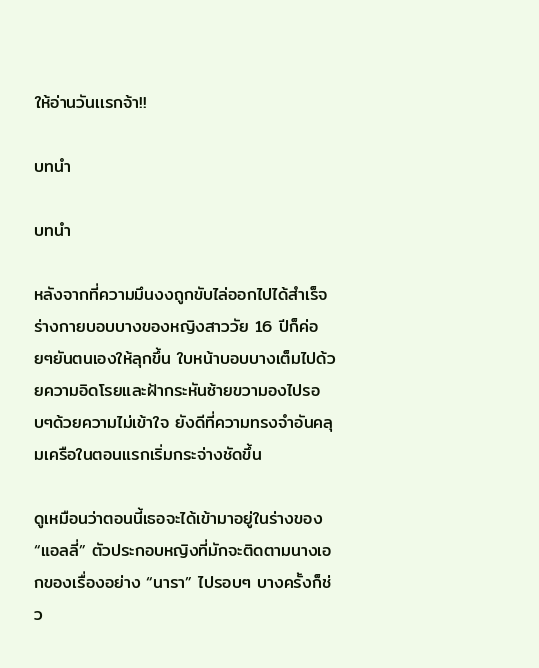ให้อ่านวันเเรกจ้า!!

บทนำ

บทนำ

หลังจากที่ความมึนงงถูกขับไล่ออกไปได้สำเร็จ ร่างกายบอบบางของหญิงสาววัย 16 ปีก็ค่อยๆยันตนเองให้ลุกขึ้น ใบหน้าบอบบางเต็มไปด้วยความอิดโรยและฝ้ากระหันซ้ายขวามองไปรอบๆด้วยความไม่เข้าใจ ยังดีที่ความทรงจำอันคลุมเครือในตอนแรกเริ่มกระจ่างชัดขึ้น

ดูเหมือนว่าตอนนี้เธอจะได้เข้ามาอยู่ในร่างของ “แอลลี่” ตัวประกอบหญิงที่มักจะติดตามนางเอกของเรื่องอย่าง “นารา” ไปรอบๆ บางครั้งก็ช่ว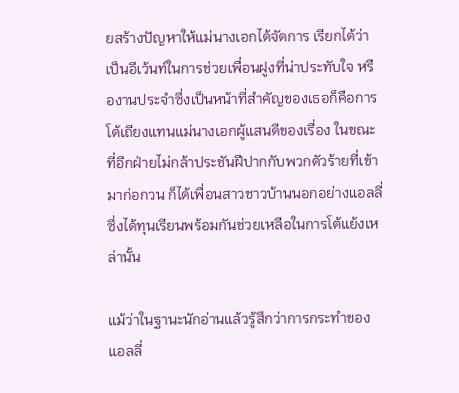ยสร้างปัญหาให้แม่นางเอกได้จัดการ เรียกได้ว่าเป็นอีเว้นท์ในการช่วยเพื่อนฝูงที่น่าประทับใจ หรืองานประจำซึ่งเป็นหน้าที่สำคัญของเธอก็คือการโต้เถียงแทนแม่นางเอกผู้แสนดีของเรื่อง ในขณะที่อีกฝ่ายไม่กล้าประชันฝีปากกับพวกตัวร้ายที่เข้ามาก่อกวน ก็ได้เพื่อนสาวชาวบ้านนอกอย่างแอลลี่ซึ่งได้ทุนเรียนพร้อมกันช่วยเหลือในการโต้แย้งเหล่านั้น

แม้ว่าในฐานะนักอ่านแล้วรู้สึกว่าการกระทำของแอลลี่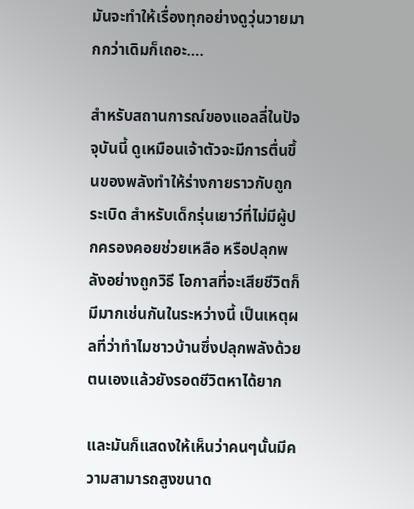มันจะทำให้เรื่องทุกอย่างดูวุ่นวายมากกว่าเดิมก็เถอะ….

สำหรับสถานการณ์ของแอลลี่ในปัจจุบันนี้ ดูเหมือนเจ้าตัวจะมีการตื่นขึ้นของพลังทำให้ร่างกายราวกับถูกระเบิด สำหรับเด็กรุ่นเยาว์ที่ไม่มีผู้ปกครองคอยช่วยเหลือ หรือปลุกพลังอย่างถูกวิธี โอกาสที่จะเสียชีวิตก็มีมากเช่นกันในระหว่างนี้ เป็นเหตุผลที่ว่าทำไมชาวบ้านซึ่งปลุกพลังด้วยตนเองแล้วยังรอดชีวิตหาได้ยาก

และมันก็แสดงให้เห็นว่าคนๆนั้นมีความสามารถสูงขนาด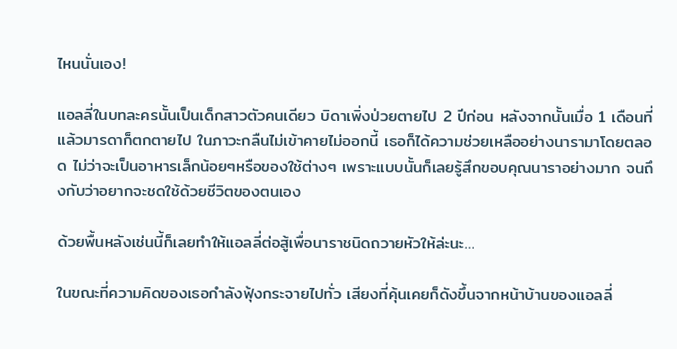ไหนนั่นเอง!

แอลลี่ในบทละครนั้นเป็นเด็กสาวตัวคนเดียว บิดาเพิ่งป่วยตายไป 2 ปีก่อน หลังจากนั้นเมื่อ 1 เดือนที่แล้วมารดาก็ตกตายไป ในภาวะกลืนไม่เข้าคายไม่ออกนี้ เธอก็ได้ความช่วยเหลืออย่างนารามาโดยตลอด ไม่ว่าจะเป็นอาหารเล็กน้อยๆหรือของใช้ต่างๆ เพราะแบบนั้นก็เลยรู้สึกขอบคุณนาราอย่างมาก จนถึงกับว่าอยากจะชดใช้ด้วยชีวิตของตนเอง

ด้วยพื้นหลังเช่นนี้ก็เลยทำให้แอลลี่ต่อสู้เพื่อนาราชนิดถวายหัวให้ล่ะนะ…

ในขณะที่ความคิดของเธอกำลังฟุ้งกระจายไปทั่ว เสียงที่คุ้นเคยก็ดังขึ้นจากหน้าบ้านของแอลลี่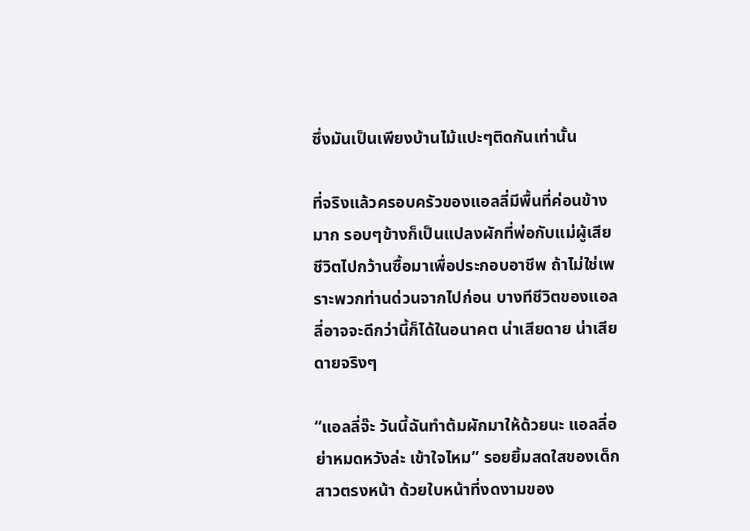ซึ่งมันเป็นเพียงบ้านไม้แปะๆติดกันเท่านั้น

ที่จริงแล้วครอบครัวของแอลลี่มีพื้นที่ค่อนข้างมาก รอบๆข้างก็เป็นแปลงผักที่พ่อกับแม่ผู้เสียชีวิตไปกว้านซื้อมาเพื่อประกอบอาชีพ ถ้าไม่ใช่เพราะพวกท่านด่วนจากไปก่อน บางทีชีวิตของแอลลี่อาจจะดีกว่านี้ก็ได้ในอนาคต น่าเสียดาย น่าเสียดายจริงๆ

“แอลลี่จ๊ะ วันนี้ฉันทำต้มผักมาให้ด้วยนะ แอลลี่อย่าหมดหวังล่ะ เข้าใจไหม” รอยยิ้มสดใสของเด็กสาวตรงหน้า ด้วยใบหน้าที่งดงามของ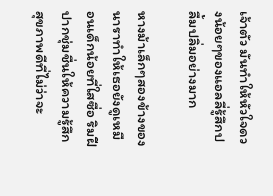เจ้าตัว มันทำให้หัวใจดวงน้อยๆของแอลลี่รู้สึกปลื้มปลิ่มอย่างมาก

หางม้าเล็กๆสองข้างของนาราทำให้เธอยังดูเหมือนเด็กน้อยที่ใสซื่อ ริมฝีปากชุ่มชื่นให้ความรู้สึกสุขภาพดีที่ไม่ว่าจะ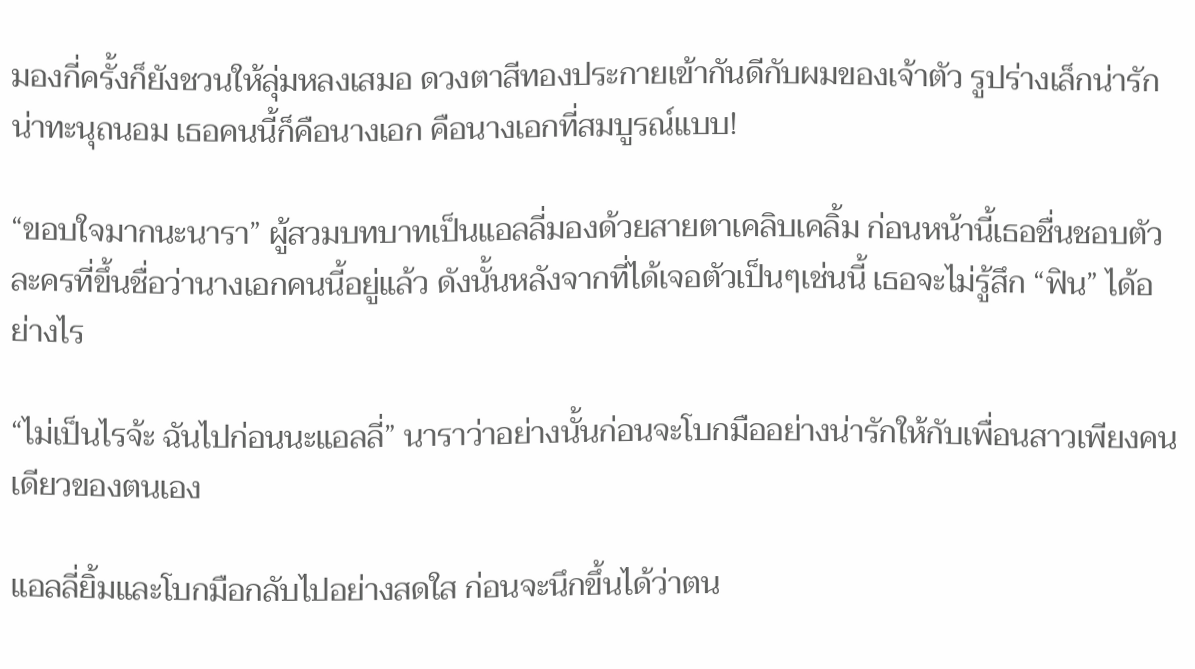มองกี่ครั้งก็ยังชวนให้ลุ่มหลงเสมอ ดวงตาสีทองประกายเข้ากันดีกับผมของเจ้าตัว รูปร่างเล็กน่ารักน่าทะนุถนอม เธอคนนี้ก็คือนางเอก คือนางเอกที่สมบูรณ์แบบ!

“ขอบใจมากนะนารา” ผู้สวมบทบาทเป็นแอลลี่มองด้วยสายตาเคลิบเคลิ้ม ก่อนหน้านี้เธอชื่นชอบตัวละครที่ขึ้นชื่อว่านางเอกคนนี้อยู่แล้ว ดังนั้นหลังจากที่ได้เจอตัวเป็นๆเช่นนี้ เธอจะไม่รู้สึก “ฟิน” ได้อย่างไร

“ไม่เป็นไรจ้ะ ฉันไปก่อนนะแอลลี่” นาราว่าอย่างนั้นก่อนจะโบกมืออย่างน่ารักให้กับเพื่อนสาวเพียงคนเดียวของตนเอง

แอลลี่ยิ้มและโบกมือกลับไปอย่างสดใส ก่อนจะนึกขึ้นได้ว่าตน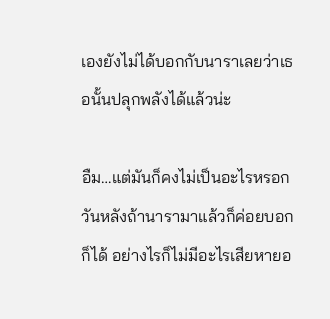เองยังไม่ได้บอกกับนาราเลยว่าเธอนั้นปลุกพลังได้แล้วน่ะ

อืม…แต่มันก็คงไม่เป็นอะไรหรอก วันหลังถ้านารามาแล้วก็ค่อยบอกก็ได้ อย่างไรก็ไม่มีอะไรเสียหายอ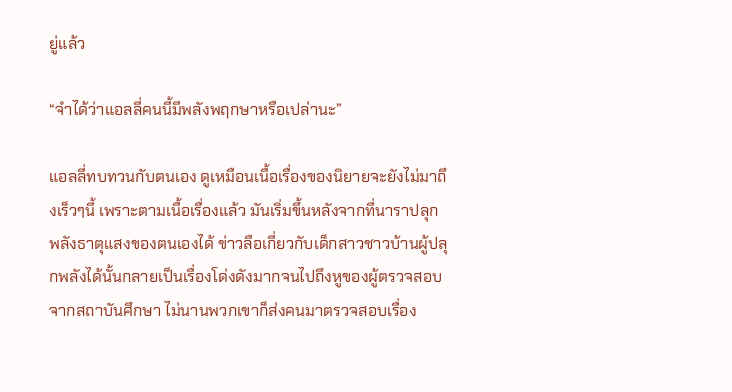ยู่แล้ว

“จำได้ว่าแอลลี่คนนี้มีพลังพฤกษาหรือเปล่านะ”

แอลลี่ทบทวนกับตนเอง ดูเหมือนเนื้อเรื่องของนิยายจะยังไม่มาถึงเร็วๆนี้ เพราะตามเนื้อเรื่องแล้ว มันเริ่มขึ้นหลังจากที่นาราปลุกพลังธาตุแสงของตนเองได้ ข่าวลือเกี่ยวกับเด็กสาวชาวบ้านผู้ปลุกพลังได้นั้นกลายเป็นเรื่องโด่งดังมากจนไปถึงหูของผู้ตรวจสอบจากสถาบันศึกษา ไม่นานพวกเขาก็ส่งคนมาตรวจสอบเรื่อง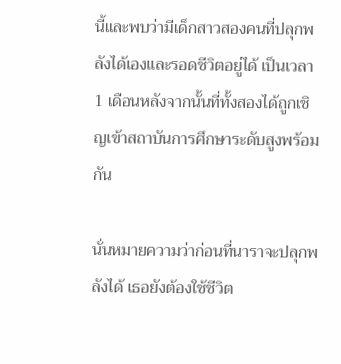นี้และพบว่ามีเด็กสาวสองคนที่ปลุกพลังได้เองและรอดชีวิตอยู่ได้ เป็นเวลา 1 เดือนหลังจากนั้นที่ทั้งสองได้ถูกเชิญเข้าสถาบันการศึกษาระดับสูงพร้อมกัน

นั่นหมายความว่าก่อนที่นาราจะปลุกพลังได้ เธอยังต้องใช้ชีวิต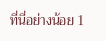ที่นี่อย่างน้อย 1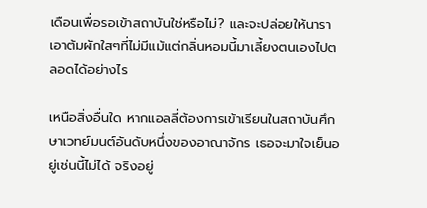เดือนเพื่อรอเข้าสถาบันใช่หรือไม่? และจะปล่อยให้นาราเอาต้มผักใสๆที่ไม่มีแม้แต่กลิ่นหอมนี้มาเลี้ยงตนเองไปตลอดได้อย่างไร

เหนือสิ่งอื่นใด หากแอลลี่ต้องการเข้าเรียนในสถาบันศึกษาเวทย์มนต์อันดับหนึ่งของอาณาจักร เธอจะมาใจเย็นอยู่เช่นนี้ไม่ได้ จริงอยู่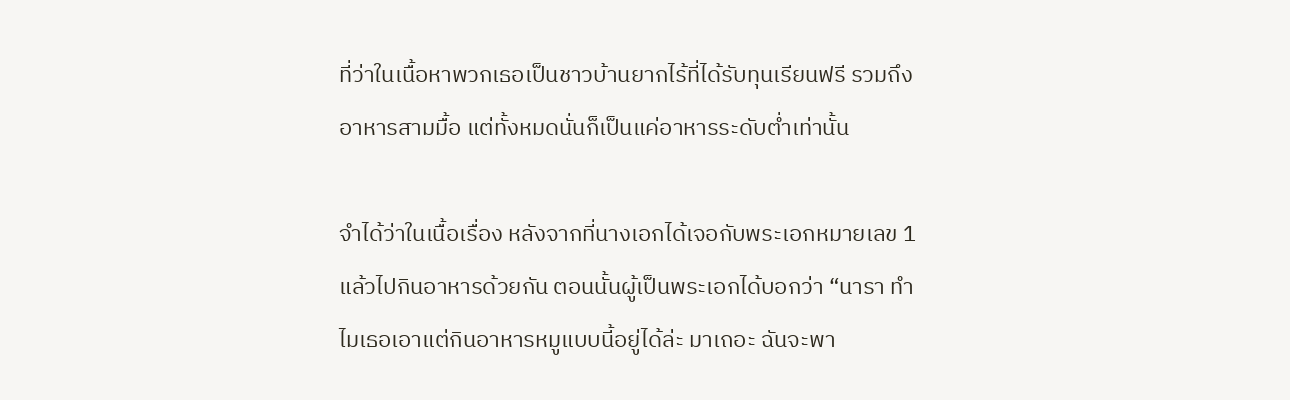ที่ว่าในเนื้อหาพวกเธอเป็นชาวบ้านยากไร้ที่ได้รับทุนเรียนฟรี รวมถึงอาหารสามมื้อ แต่ทั้งหมดนั่นก็เป็นแค่อาหารระดับต่ำเท่านั้น

จำได้ว่าในเนื้อเรื่อง หลังจากที่นางเอกได้เจอกับพระเอกหมายเลข 1 แล้วไปกินอาหารด้วยกัน ตอนนั้นผู้เป็นพระเอกได้บอกว่า “นารา ทำไมเธอเอาแต่กินอาหารหมูแบบนี้อยู่ได้ล่ะ มาเถอะ ฉันจะพา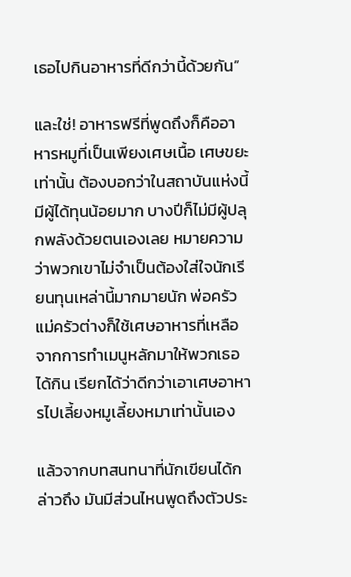เธอไปกินอาหารที่ดีกว่านี้ด้วยกัน”

และใช่! อาหารฟรีที่พูดถึงก็คืออาหารหมูที่เป็นเพียงเศษเนื้อ เศษขยะเท่านั้น ต้องบอกว่าในสถาบันแห่งนี้มีผู้ได้ทุนน้อยมาก บางปีก็ไม่มีผู้ปลุกพลังด้วยตนเองเลย หมายความว่าพวกเขาไม่จำเป็นต้องใส่ใจนักเรียนทุนเหล่านี้มากมายนัก พ่อครัวแม่ครัวต่างก็ใช้เศษอาหารที่เหลือจากการทำเมนูหลักมาให้พวกเธอได้กิน เรียกได้ว่าดีกว่าเอาเศษอาหารไปเลี้ยงหมูเลี้ยงหมาเท่านั้นเอง

แล้วจากบทสนทนาที่นักเขียนได้กล่าวถึง มันมีส่วนไหนพูดถึงตัวประ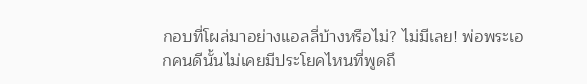กอบที่โผล่มาอย่างแอลลี่บ้างหรือไม่? ไม่มีเลย! พ่อพระเอกคนดีนั้นไม่เคยมีประโยคไหนที่พูดถึ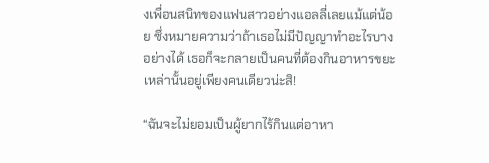งเพื่อนสนิทของแฟนสาวอย่างแอลลี่เลยแม้แต่น้อย ซึ่งหมายความว่าถ้าเธอไม่มีปัญญาทำอะไรบางอย่างได้ เธอก็จะกลายเป็นคนที่ต้องกินอาหารขยะเหล่านั้นอยู่เพียงคนเดียวน่ะสิ!

“ฉันจะไม่ยอมเป็นผู้ยากไร้กินแต่อาหา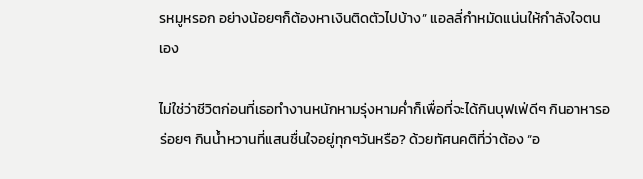รหมูหรอก อย่างน้อยๆก็ต้องหาเงินติดตัวไปบ้าง” แอลลี่กำหมัดแน่นให้กำลังใจตนเอง

ไม่ใช่ว่าชีวิตก่อนที่เธอทำงานหนักหามรุ่งหามค่ำก็เพื่อที่จะได้กินบุฟเฟ่ดีๆ กินอาหารอร่อยๆ กินน้ำหวานที่แสนชื่นใจอยู่ทุกๆวันหรือ? ด้วยทัศนคติที่ว่าต้อง “อ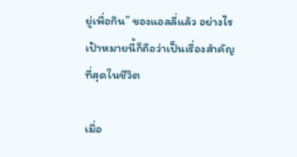ยู่เพื่อกิน” ของแอลลี่แล้ว อย่างไรเป้าหมายนี้ก็ถือว่าเป็นเรื่องสำคัญที่สุดในชีวิต

เมื่อ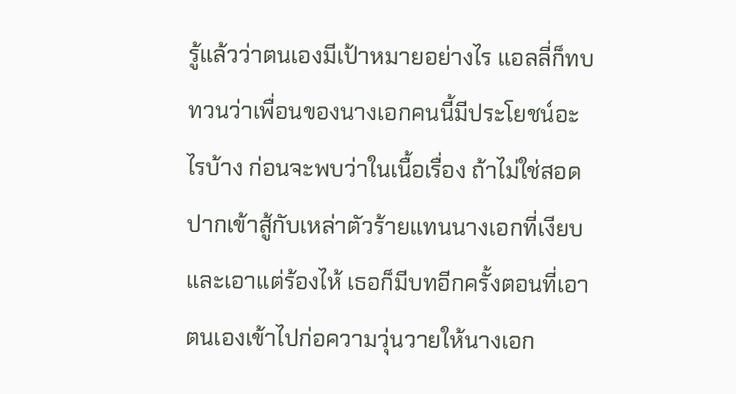รู้แล้วว่าตนเองมีเป้าหมายอย่างไร แอลลี่ก็ทบทวนว่าเพื่อนของนางเอกคนนี้มีประโยชน์อะไรบ้าง ก่อนจะพบว่าในเนื้อเรื่อง ถ้าไม่ใช่สอดปากเข้าสู้กับเหล่าตัวร้ายแทนนางเอกที่เงียบและเอาแต่ร้องไห้ เธอก็มีบทอีกครั้งตอนที่เอาตนเองเข้าไปก่อความวุ่นวายให้นางเอก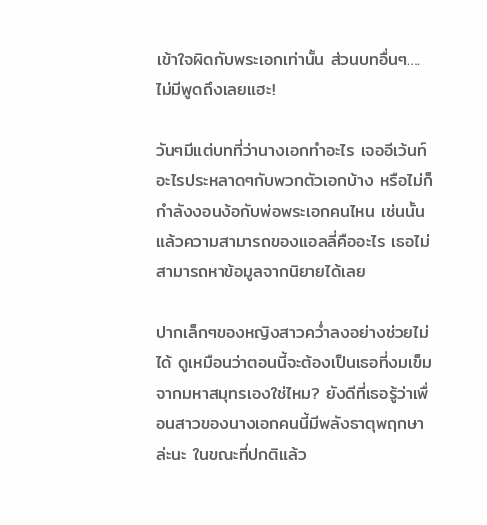เข้าใจผิดกับพระเอกเท่านั้น ส่วนบทอื่นๆ….ไม่มีพูดถึงเลยแฮะ!

วันๆมีแต่บทที่ว่านางเอกทำอะไร เจออีเว้นท์อะไรประหลาดๆกับพวกตัวเอกบ้าง หรือไม่ก็กำลังงอนง้อกับพ่อพระเอกคนไหน เช่นนั้นแล้วความสามารถของแอลลี่คืออะไร เธอไม่สามารถหาข้อมูลจากนิยายได้เลย

ปากเล็กๆของหญิงสาวคว่ำลงอย่างช่วยไม่ได้ ดูเหมือนว่าตอนนี้จะต้องเป็นเธอที่งมเข็มจากมหาสมุทรเองใช่ไหม? ยังดีที่เธอรู้ว่าเพื่อนสาวของนางเอกคนนี้มีพลังธาตุพฤกษาล่ะนะ ในขณะที่ปกติแล้ว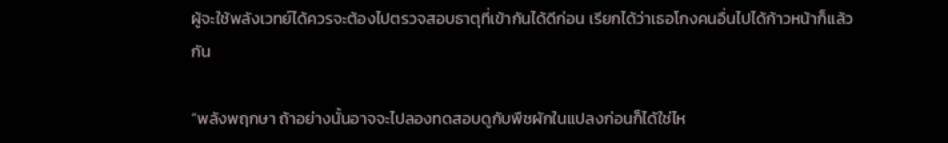ผู้จะใช้พลังเวทย์ได้ควรจะต้องไปตรวจสอบธาตุที่เข้ากันได้ดีก่อน เรียกได้ว่าเธอโกงคนอื่นไปได้ก้าวหน้าก็แล้วกัน

“พลังพฤกษา ถ้าอย่างนั้นอาจจะไปลองทดสอบดูกับพืชผักในแปลงก่อนก็ได้ใช่ไห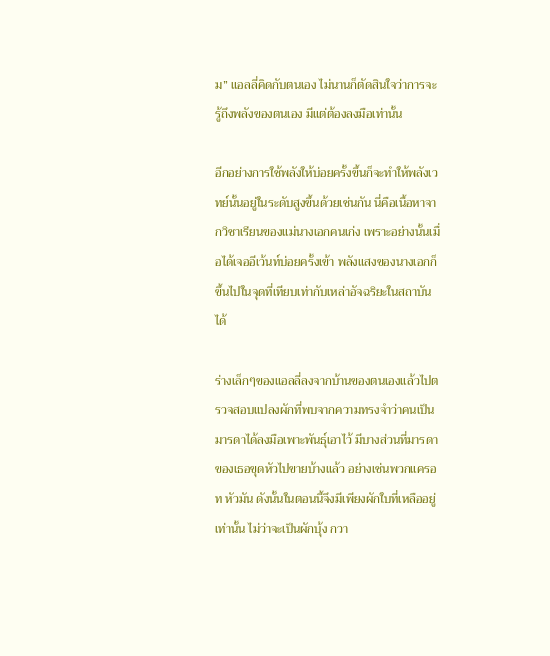ม” แอลลี่คิดกับตนเอง ไม่นานก็ตัดสินใจว่าการจะรู้ถึงพลังของตนเอง มีแต่ต้องลงมือเท่านั้น

อีกอย่างการใช้พลังให้บ่อยครั้งขึ้นก็จะทำให้พลังเวทย์นั้นอยู่ในระดับสูงขึ้นด้วยเช่นกัน นี่คือเนื้อหาจากวิชาเรียนของแม่นางเอกคนเก่ง เพราะอย่างนั้นเมื่อได้เจออีเว้นท์บ่อยครั้งเข้า พลังแสงของนางเอกก็ขึ้นไปในจุดที่เทียบเท่ากับเหล่าอัจฉริยะในสถาบันได้

ร่างเล็กๆของแอลลี่ลงจากบ้านของตนเองแล้วไปตรวจสอบแปลงผักที่พบจากความทรงจำว่าคนเป็นมารดาได้ลงมือเพาะพันธุ์เอาไว้ มีบางส่วนที่มารดาของเธอขุดหัวไปขายบ้างแล้ว อย่างเช่นพวกแครอท หัวมัน ดังนั้นในตอนนี้จึงมีเพียงผักใบที่เหลืออยู่เท่านั้น ไม่ว่าจะเป็นผักบุ้ง กวา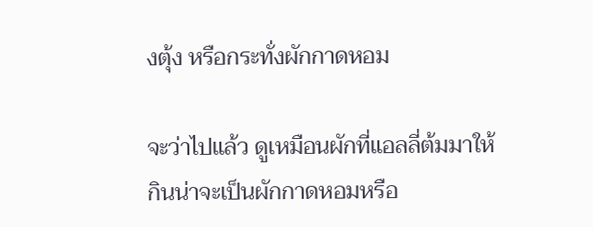งตุ้ง หรือกระทั่งผักกาดหอม

จะว่าไปแล้ว ดูเหมือนผักที่แอลลี่ต้มมาให้กินน่าจะเป็นผักกาดหอมหรือ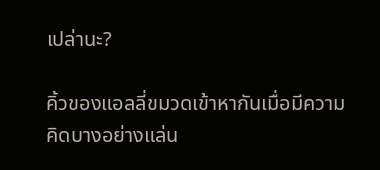เปล่านะ?

คิ้วของแอลลี่ขมวดเข้าหากันเมื่อมีความคิดบางอย่างแล่น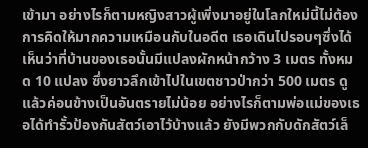เข้ามา อย่างไรก็ตามหญิงสาวผู้เพิ่งมาอยู่ในโลกใหม่นี้ไม่ต้องการคิดให้มากความเหมือนกับในอดีต เธอเดินไปรอบๆซึ่งได้เห็นว่าที่บ้านของเธอนั้นมีแปลงผักหน้ากว้าง 3 เมตร ทั้งหมด 10 แปลง ซึ่งยาวลึกเข้าไปในเขตชาวป่ากว่า 500 เมตร ดูแล้วค่อนข้างเป็นอันตรายไม่น้อย อย่างไรก็ตามพ่อแม่ของเธอได้ทำรั้วป้องกันสัตว์เอาไว้บ้างแล้ว ยังมีพวกกับดักสัตว์เล็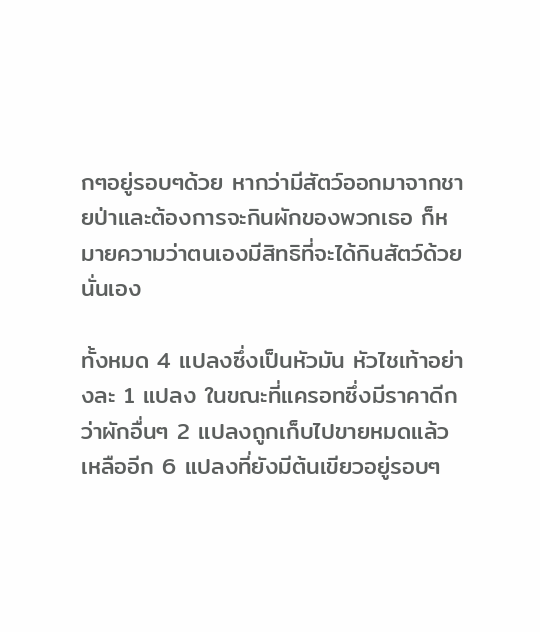กๆอยู่รอบๆด้วย หากว่ามีสัตว์ออกมาจากชายป่าและต้องการจะกินผักของพวกเธอ ก็หมายความว่าตนเองมีสิทธิที่จะได้กินสัตว์ด้วยนั่นเอง

ทั้งหมด 4 แปลงซึ่งเป็นหัวมัน หัวไชเท้าอย่างละ 1 แปลง ในขณะที่แครอทซึ่งมีราคาดีกว่าผักอื่นๆ 2 แปลงถูกเก็บไปขายหมดแล้ว เหลืออีก 6 แปลงที่ยังมีต้นเขียวอยู่รอบๆ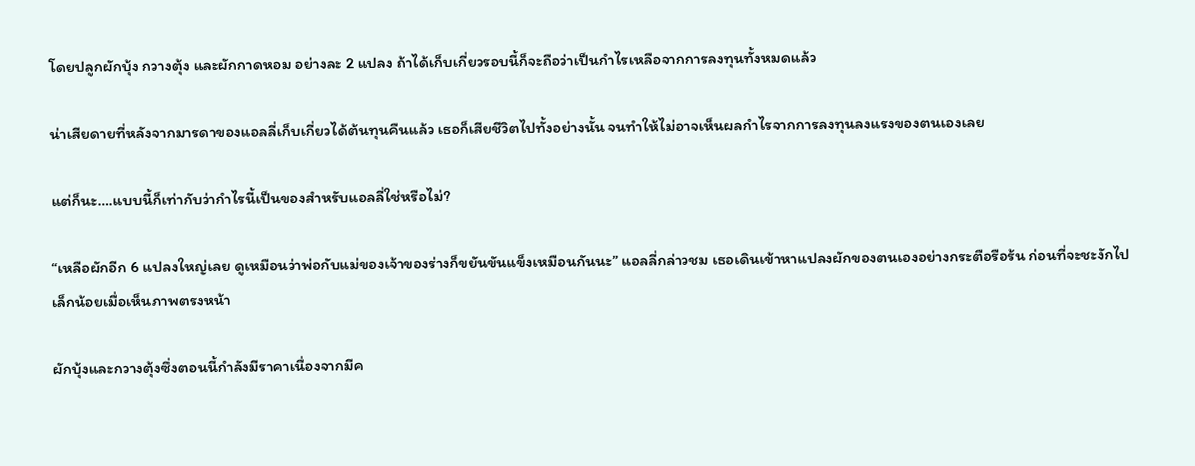โดยปลูกผักบุ้ง กวางตุ้ง และผักกาดหอม อย่างละ 2 แปลง ถ้าได้เก็บเกี่ยวรอบนี้ก็จะถือว่าเป็นกำไรเหลือจากการลงทุนทั้งหมดแล้ว

น่าเสียดายที่หลังจากมารดาของแอลลี่เก็บเกี่ยวได้ต้นทุนคืนแล้ว เธอก็เสียชีวิตไปทั้งอย่างนั้น จนทำให้ไม่อาจเห็นผลกำไรจากการลงทุนลงแรงของตนเองเลย

แต่ก็นะ….แบบนี้ก็เท่ากับว่ากำไรนี้เป็นของสำหรับแอลลี่ใช่หรือไม่?

“เหลือผักอีก 6 แปลงใหญ่เลย ดูเหมือนว่าพ่อกับแม่ของเจ้าของร่างก็ขยันขันแข็งเหมือนกันนะ” แอลลี่กล่าวชม เธอเดินเข้าหาแปลงผักของตนเองอย่างกระตือรือร้น ก่อนที่จะชะงักไปเล็กน้อยเมื่อเห็นภาพตรงหน้า

ผักบุ้งและกวางตุ้งซึ่งตอนนี้กำลังมีราคาเนื่องจากมีค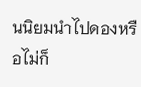นนิยมนำไปดองหรือไม่ก็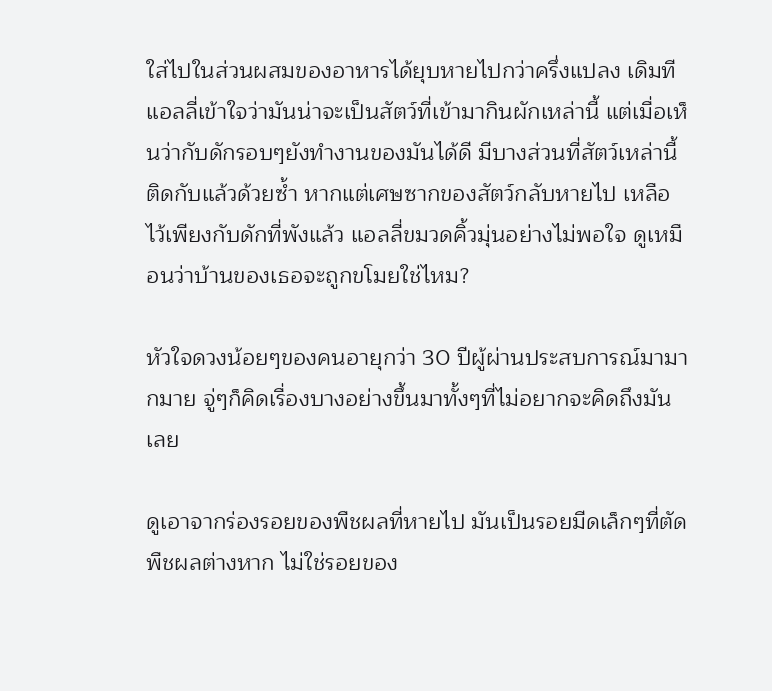ใส่ไปในส่วนผสมของอาหารได้ยุบหายไปกว่าครึ่งแปลง เดิมทีแอลลี่เข้าใจว่ามันน่าจะเป็นสัตว์ที่เข้ามากินผักเหล่านี้ แต่เมื่อเห็นว่ากับดักรอบๆยังทำงานของมันได้ดี มีบางส่วนที่สัตว์เหล่านี้ติดกับแล้วด้วยซ้ำ หากแต่เศษซากของสัตว์กลับหายไป เหลือไว้เพียงกับดักที่พังแล้ว แอลลี่ขมวดคิ้วมุ่นอย่างไม่พอใจ ดูเหมือนว่าบ้านของเธอจะถูกขโมยใช่ไหม?

หัวใจดวงน้อยๆของคนอายุกว่า 30 ปีผู้ผ่านประสบการณ์มามากมาย จู่ๆก็คิดเรื่องบางอย่างขึ้นมาทั้งๆที่ไม่อยากจะคิดถึงมันเลย

ดูเอาจากร่องรอยของพืชผลที่หายไป มันเป็นรอยมีดเล็กๆที่ตัดพืชผลต่างหาก ไม่ใช่รอยของ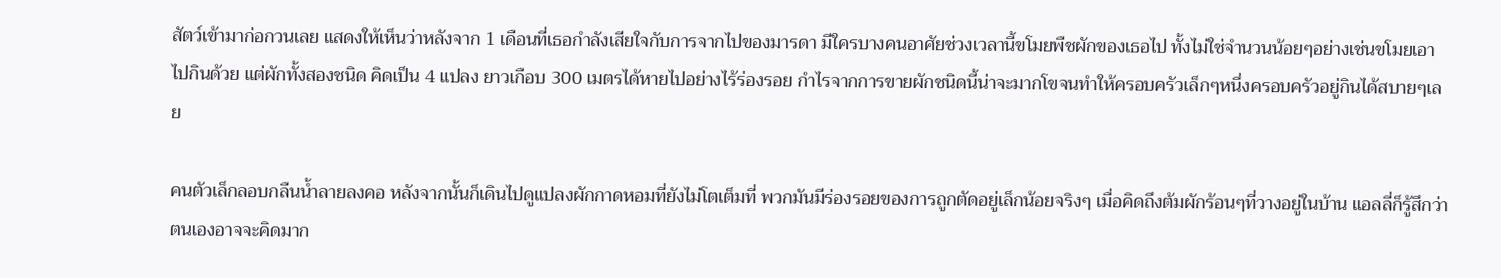สัตว์เข้ามาก่อกวนเลย แสดงให้เห็นว่าหลังจาก 1 เดือนที่เธอกำลังเสียใจกับการจากไปของมารดา มีใครบางคนอาศัยช่วงเวลานี้ขโมยพืชผักของเธอไป ทั้งไม่ใช่จำนวนน้อยๆอย่างเช่นขโมยเอาไปกินด้วย แต่ผักทั้งสองชนิด คิดเป็น 4 แปลง ยาวเกือบ 300 เมตรได้หายไปอย่างไร้ร่องรอย กำไรจากการขายผักชนิดนี้น่าจะมากโขจนทำให้ครอบครัวเล็กๆหนึ่งครอบครัวอยู่กินได้สบายๆเลย

คนตัวเล็กลอบกลืนน้ำลายลงคอ หลังจากนั้นก็เดินไปดูแปลงผักกาดหอมที่ยังไม่โตเต็มที่ พวกมันมีร่องรอยของการถูกตัดอยู่เล็กน้อยจริงๆ เมื่อคิดถึงต้มผักร้อนๆที่วางอยู่ในบ้าน แอลลี่ก็รู้สึกว่าตนเองอาจจะคิดมาก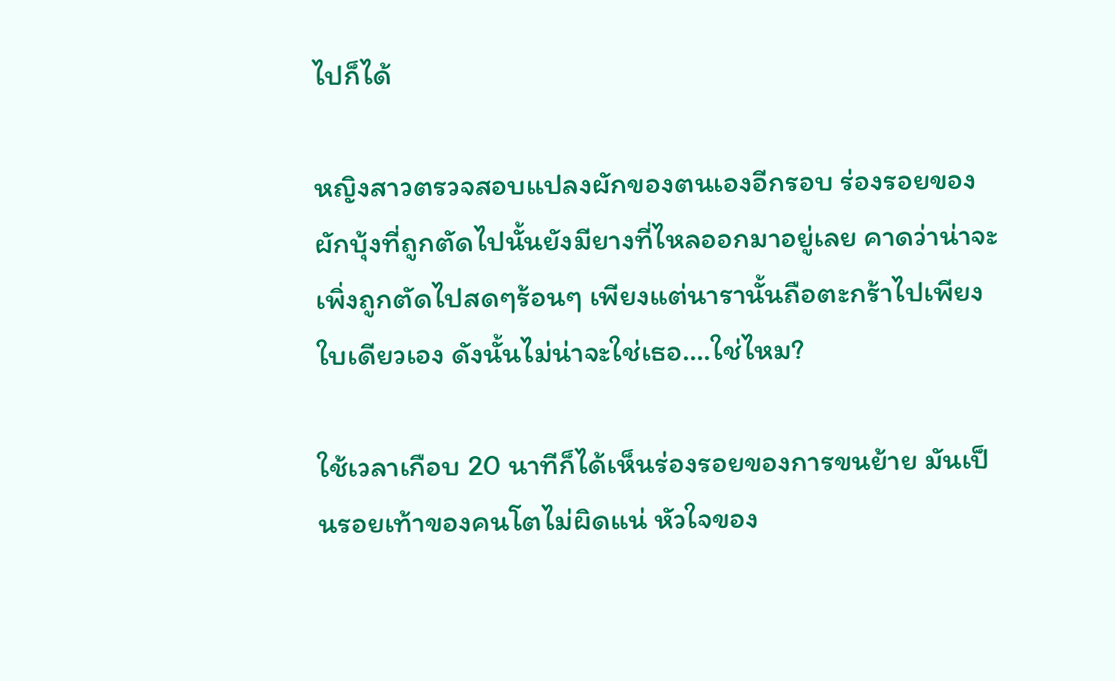ไปก็ได้

หญิงสาวตรวจสอบแปลงผักของตนเองอีกรอบ ร่องรอยของผักบุ้งที่ถูกตัดไปนั้นยังมียางที่ไหลออกมาอยู่เลย คาดว่าน่าจะเพิ่งถูกตัดไปสดๆร้อนๆ เพียงแต่นารานั้นถือตะกร้าไปเพียงใบเดียวเอง ดังนั้นไม่น่าจะใช่เธอ….ใช่ไหม?

ใช้เวลาเกือบ 20 นาทีก็ได้เห็นร่องรอยของการขนย้าย มันเป็นรอยเท้าของคนโตไม่ผิดแน่ หัวใจของ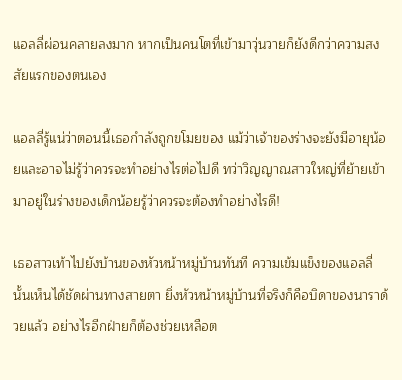แอลลี่ผ่อนคลายลงมาก หากเป็นคนโตที่เข้ามาวุ่นวายก็ยังดีกว่าความสงสัยแรกของตนเอง

แอลลี่รู้แน่ว่าตอนนี้เธอกำลังถูกขโมยของ แม้ว่าเจ้าของร่างจะยังมีอายุน้อยและอาจไม่รู้ว่าควรจะทำอย่างไรต่อไปดี ทว่าวิญญาณสาวใหญ่ที่ย้ายเข้ามาอยู่ในร่างของเด็กน้อยรู้ว่าควรจะต้องทำอย่างไรดี!

เธอสาวเท้าไปยังบ้านของหัวหน้าหมู่บ้านทันที ความเข้มแข็งของแอลลี่นั้นเห็นได้ชัดผ่านทางสายตา ยิ่งหัวหน้าหมู่บ้านที่จริงก็คือบิดาของนาราด้วยแล้ว อย่างไรอีกฝ่ายก็ต้องช่วยเหลือต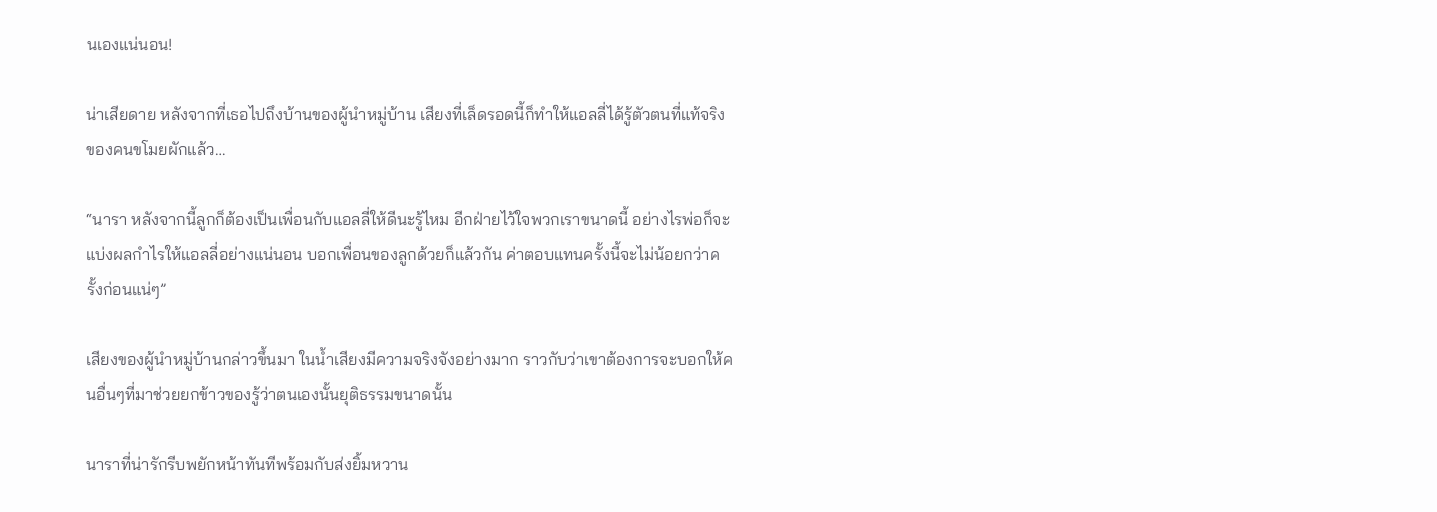นเองแน่นอน!

น่าเสียดาย หลังจากที่เธอไปถึงบ้านของผู้นำหมู่บ้าน เสียงที่เล็ดรอดนี้ก็ทำให้แอลลี่ได้รู้ตัวตนที่แท้จริงของคนขโมยผักแล้ว…

“นารา หลังจากนี้ลูกก็ต้องเป็นเพื่อนกับแอลลี่ให้ดีนะรู้ไหม อีกฝ่ายไว้ใจพวกเราขนาดนี้ อย่างไรพ่อก็จะแบ่งผลกำไรให้แอลลี่อย่างแน่นอน บอกเพื่อนของลูกด้วยก็แล้วกัน ค่าตอบแทนครั้งนี้จะไม่น้อยกว่าครั้งก่อนแน่ๆ”

เสียงของผู้นำหมู่บ้านกล่าวขึ้นมา ในน้ำเสียงมีความจริงจังอย่างมาก ราวกับว่าเขาต้องการจะบอกให้คนอื่นๆที่มาช่วยยกข้าวของรู้ว่าตนเองนั้นยุติธรรมขนาดนั้น

นาราที่น่ารักรีบพยักหน้าทันทีพร้อมกับส่งยิ้มหวาน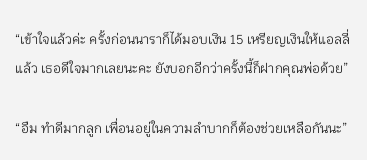“เข้าใจแล้วค่ะ ครั้งก่อนนาราก็ได้มอบเงิน 15 เหรียญเงินให้แอลลี่แล้ว เธอดีใจมากเลยนะคะ ยังบอกอีกว่าครั้งนี้ก็ฝากคุณพ่อด้วย”

“อืม ทำดีมากลูก เพื่อนอยู่ในความลำบากก็ต้องช่วยเหลือกันนะ”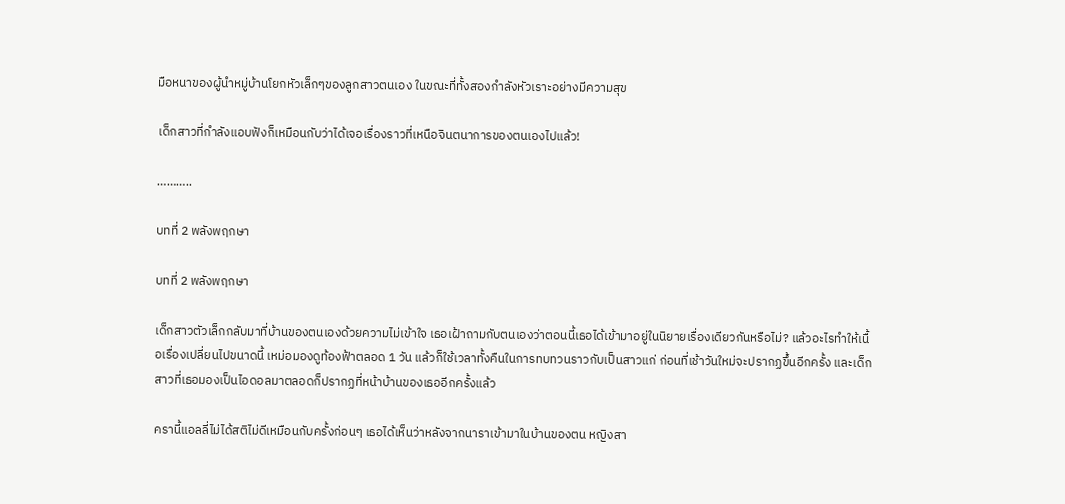มือหนาของผู้นำหมู่บ้านโยกหัวเล็กๆของลูกสาวตนเอง ในขณะที่ทั้งสองกำลังหัวเราะอย่างมีความสุข

เด็กสาวที่กำลังแอบฟังก็เหมือนกับว่าได้เจอเรื่องราวที่เหนือจินตนาการของตนเองไปแล้ว!

………..

บทที่ 2 พลังพฤกษา

บทที่ 2 พลังพฤกษา

เด็กสาวตัวเล็กกลับมาที่บ้านของตนเองด้วยความไม่เข้าใจ เธอเฝ้าถามกับตนเองว่าตอนนี้เธอได้เข้ามาอยู่ในนิยายเรื่องเดียวกันหรือไม่? แล้วอะไรทำให้เนื้อเรื่องเปลี่ยนไปขนาดนี้ เหม่อมองดูท้องฟ้าตลอด 1 วัน แล้วก็ใช้เวลาทั้งคืนในการทบทวนราวกับเป็นสาวแก่ ก่อนที่เช้าวันใหม่จะปรากฏขึ้นอีกครั้ง และเด็กสาวที่เธอมองเป็นไอดอลมาตลอดก็ปรากฏที่หน้าบ้านของเธออีกครั้งแล้ว

ครานี้แอลลี่ไม่ได้สติไม่ดีเหมือนกับครั้งก่อนๆ เธอได้เห็นว่าหลังจากนาราเข้ามาในบ้านของตน หญิงสา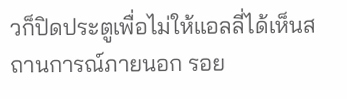วก็ปิดประตูเพื่อไม่ให้แอลลี่ได้เห็นสถานการณ์ภายนอก รอย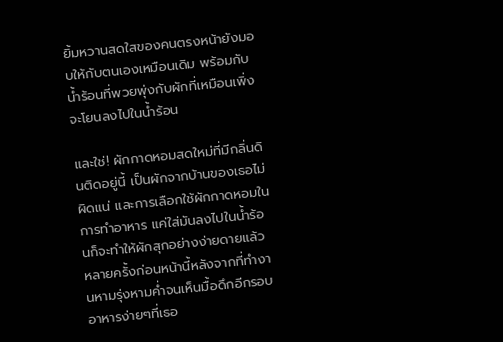ยิ้มหวานสดใสของคนตรงหน้ายังมอบให้กับตนเองเหมือนเดิม พร้อมกับน้ำร้อนที่พวยพุ่งกับผักที่เหมือนเพิ่งจะโยนลงไปในน้ำร้อน

และใช่! ผักกาดหอมสดใหม่ที่มีกลิ่นดินติดอยู่นี้ เป็นผักจากบ้านของเธอไม่ผิดแน่ และการเลือกใช้ผักกาดหอมในการทำอาหาร แค่ใส่มันลงไปในน้ำร้อนก็จะทำให้ผักสุกอย่างง่ายดายแล้ว หลายครั้งก่อนหน้านี้หลังจากที่ทำงานหามรุ่งหามค่ำจนเห็นมื้อดึกอีกรอบ อาหารง่ายๆที่เธอ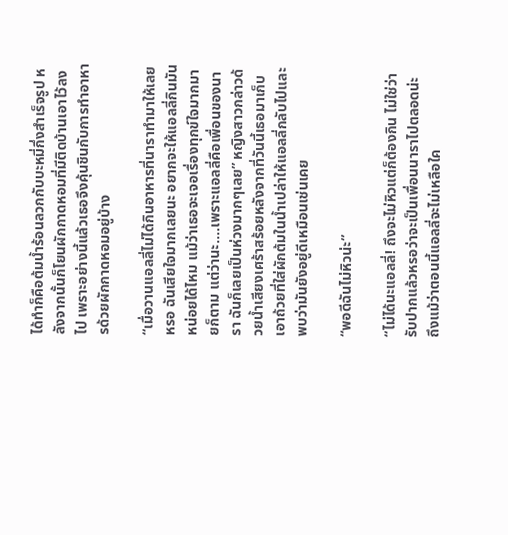ได้ทำก็คือต้มน้ำร้อนลวกกับบะหมี่กึ่งสำเร็จรูป หลังจากนั้นก็โยนผักกาดหอมที่มีติดบ้านเอาไว้ลงไป เพราะอย่างนี้แล้วเธอจึงคุ้นชินกับการทำอาหารด้วยผักกาดหอมอยู่บ้าง

“เมื่อวานแอลลี่ไม่ได้กินอาหารที่นาราทำมาให้เลยหรอ ฉันเสียใจมากเลยนะ อยากจะให้แอลลี่กินมันหน่อยได้ไหม แม้ว่าเธอจะเจอเรื่องทุกข์ใจมากมายก็ตาม แต่ว่านะ….เพราะแอลลี่คือเพื่อนของนารา ฉันก็เลยเป็นห่วงมากๆเลย” หญิงสาวกล่าวด้วยน้ำเสียงเศร้าสร้อยหลังจากที่วันนี้เธอมาเก็บเอาถ้วยที่ใส่ผักต้มในน้ำเปล่าให้แอลลี่กลับไปและพบว่ามันยังอยู่ดีเหมือนเช่นเคย

“พอดีฉันไม่หิวน่ะ”

“ไม่ได้นะแอลลี่! ถึงจะไม่หิวแต่ก็ต้องกิน ไม่ใช่ว่ารับปากแล้วหรอว่าจะเป็นเพื่อนนาราไปตลอดน่ะ ถึงแม้ว่าตอนนี้แอลลี่จะไม่เหลือใค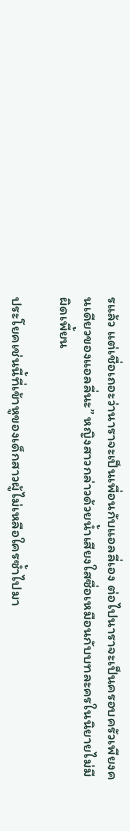รแล้ว แต่เชื่อเถอะว่านาราจะเป็นเพื่อนกับแอลลี่เอง ต่อไปนาราจะเป็นครอบครัวเพียงคนเดียวของแอลลี่นะ” หญิงสาวกล่าวด้วยน้ำเสียงใสซื่อเหมือนกับบทละครในนิยายไม่มีผิดเพี้ยน

ประโยคเช่นนี้ที่เข้าหูของเด็กสาวผู้ไม่เหลือใครซ้ำไปมา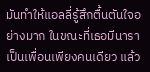มันทำให้แอลลี่รู้สึกตื้นตันใจอย่างมาก ในขณะที่เธอมีนาราเป็นเพื่อนเพียงคนเดียว แล้ว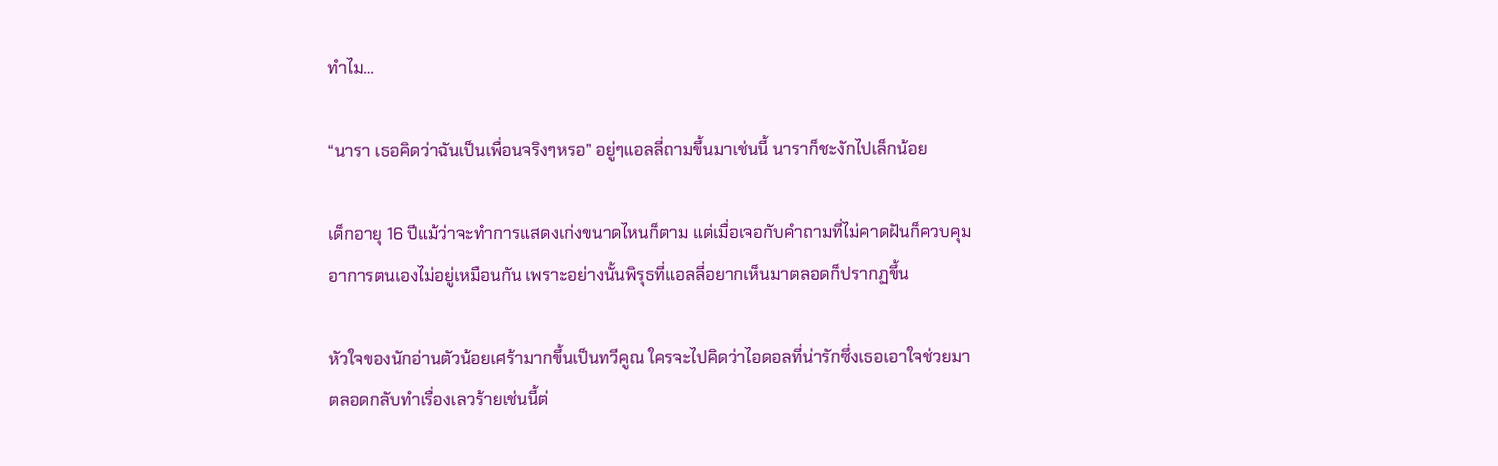ทำไม…

“นารา เธอคิดว่าฉันเป็นเพื่อนจริงๆหรอ” อยู่ๆแอลลี่ถามขึ้นมาเช่นนี้ นาราก็ชะงักไปเล็กน้อย

เด็กอายุ 16 ปีแม้ว่าจะทำการแสดงเก่งขนาดไหนก็ตาม แต่เมื่อเจอกับคำถามที่ไม่คาดฝันก็ควบคุมอาการตนเองไม่อยู่เหมือนกัน เพราะอย่างนั้นพิรุธที่แอลลี่อยากเห็นมาตลอดก็ปรากฏขึ้น

หัวใจของนักอ่านตัวน้อยเศร้ามากขึ้นเป็นทวีคูณ ใครจะไปคิดว่าไอดอลที่น่ารักซึ่งเธอเอาใจช่วยมาตลอดกลับทำเรื่องเลวร้ายเช่นนี้ต่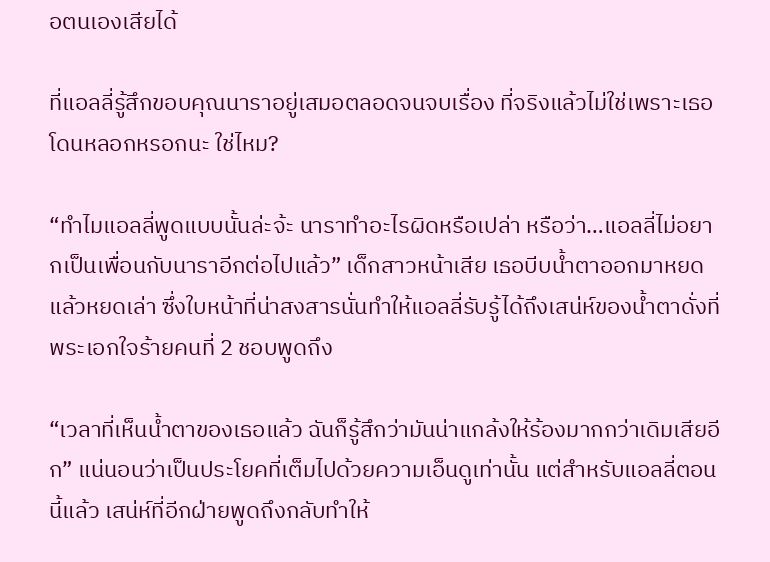อตนเองเสียได้

ที่แอลลี่รู้สึกขอบคุณนาราอยู่เสมอตลอดจนจบเรื่อง ที่จริงแล้วไม่ใช่เพราะเธอโดนหลอกหรอกนะ ใช่ไหม?

“ทำไมแอลลี่พูดแบบนั้นล่ะจ้ะ นาราทำอะไรผิดหรือเปล่า หรือว่า…แอลลี่ไม่อยากเป็นเพื่อนกับนาราอีกต่อไปแล้ว” เด็กสาวหน้าเสีย เธอบีบน้ำตาออกมาหยดแล้วหยดเล่า ซึ่งใบหน้าที่น่าสงสารนั่นทำให้แอลลี่รับรู้ได้ถึงเสน่ห์ของน้ำตาดั่งที่พระเอกใจร้ายคนที่ 2 ชอบพูดถึง

“เวลาที่เห็นน้ำตาของเธอแล้ว ฉันก็รู้สึกว่ามันน่าแกล้งให้ร้องมากกว่าเดิมเสียอีก” แน่นอนว่าเป็นประโยคที่เต็มไปด้วยความเอ็นดูเท่านั้น แต่สำหรับแอลลี่ตอนนี้แล้ว เสน่ห์ที่อีกฝ่ายพูดถึงกลับทำให้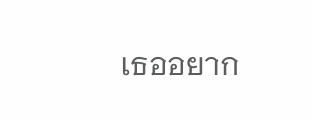เธออยาก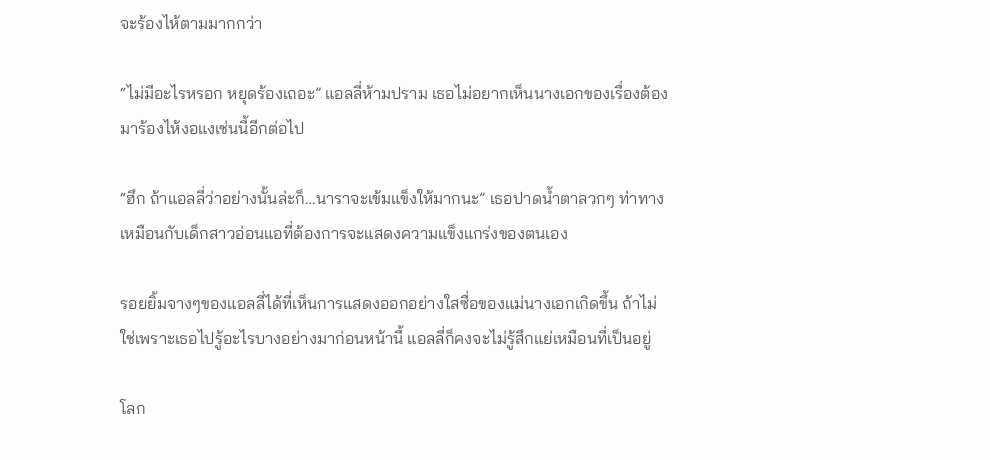จะร้องไห้ตามมากกว่า

“ไม่มีอะไรหรอก หยุดร้องเถอะ” แอลลี่ห้ามปราม เธอไม่อยากเห็นนางเอกของเรื่องต้องมาร้องไห้งอแงเช่นนี้อีกต่อไป

“ฮึก ถ้าแอลลี่ว่าอย่างนั้นล่ะก็…นาราจะเข้มแข็งให้มากนะ” เธอปาดน้ำตาลวกๆ ท่าทางเหมือนกับเด็กสาวอ่อนแอที่ต้องการจะแสดงความแข็งแกร่งของตนเอง

รอยยิ้มจางๆของแอลลี่ได้ที่เห็นการแสดงออกอย่างใสซื่อของแม่นางเอกเกิดขึ้น ถ้าไม่ใช่เพราะเธอไปรู้อะไรบางอย่างมาก่อนหน้านี้ แอลลี่ก็คงจะไม่รู้สึกแย่เหมือนที่เป็นอยู่

โลก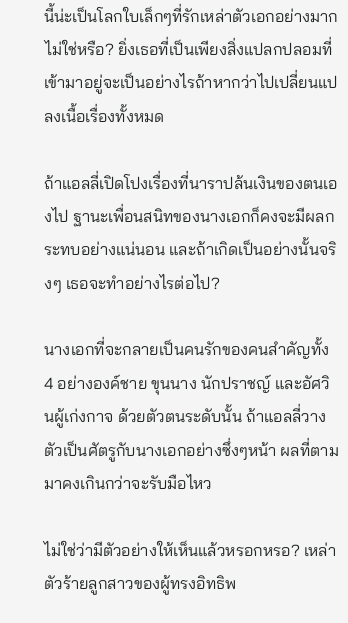นี้น่ะเป็นโลกใบเล็กๆที่รักเหล่าตัวเอกอย่างมากไม่ใช่หรือ? ยิ่งเธอที่เป็นเพียงสิ่งแปลกปลอมที่เข้ามาอยู่จะเป็นอย่างไรถ้าหากว่าไปเปลี่ยนแปลงเนื้อเรื่องทั้งหมด

ถ้าแอลลี่เปิดโปงเรื่องที่นาราปล้นเงินของตนเองไป ฐานะเพื่อนสนิทของนางเอกก็คงจะมีผลกระทบอย่างแน่นอน และถ้าเกิดเป็นอย่างนั้นจริงๆ เธอจะทำอย่างไรต่อไป?

นางเอกที่จะกลายเป็นคนรักของคนสำคัญทั้ง 4 อย่างองค์ชาย ขุนนาง นักปราชญ์ และอัศวินผู้เก่งกาจ ด้วยตัวตนระดับนั้น ถ้าแอลลี่วางตัวเป็นศัตรูกับนางเอกอย่างซึ่งๆหน้า ผลที่ตามมาคงเกินกว่าจะรับมือไหว

ไม่ใช่ว่ามีตัวอย่างให้เห็นแล้วหรอกหรอ? เหล่าตัวร้ายลูกสาวของผู้ทรงอิทธิพ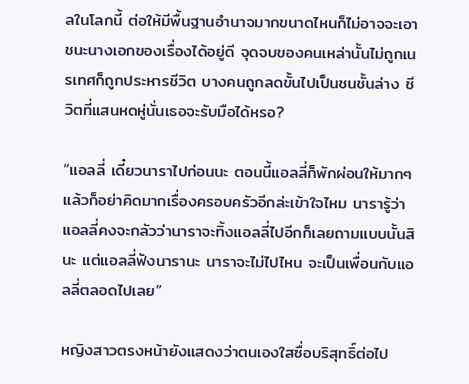ลในโลกนี้ ต่อให้มีพื้นฐานอำนาจมากขนาดไหนก็ไม่อาจจะเอาชนะนางเอกของเรื่องได้อยู่ดี จุดจบของคนเหล่านั้นไม่ถูกเนรเทศก็ถูกประหารชีวิต บางคนถูกลดขั้นไปเป็นชนชั้นล่าง ชีวิตที่แสนหดหู่นั่นเธอจะรับมือได้หรอ?

“แอลลี่ เดี๋ยวนาราไปก่อนนะ ตอนนี้แอลลี่ก็พักผ่อนให้มากๆ แล้วก็อย่าคิดมากเรื่องครอบครัวอีกล่ะเข้าใจไหม นารารู้ว่าแอลลี่คงจะกลัวว่านาราจะทิ้งแอลลี่ไปอีกก็เลยถามแบบนั้นสินะ แต่แอลลี่ฟังนารานะ นาราจะไม่ไปไหน จะเป็นเพื่อนกับแอลลี่ตลอดไปเลย”

หญิงสาวตรงหน้ายังแสดงว่าตนเองใสซื่อบริสุทธิ์ต่อไป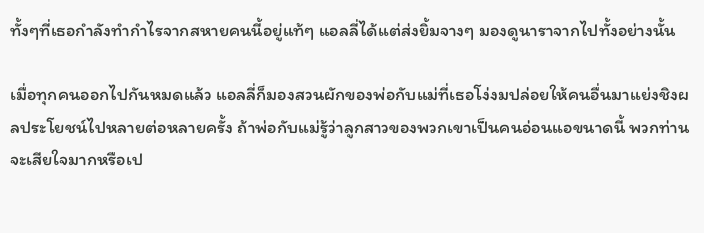ทั้งๆที่เธอกำลังทำกำไรจากสหายคนนี้อยู่แท้ๆ แอลลี่ได้แต่ส่งยิ้มจางๆ มองดูนาราจากไปทั้งอย่างนั้น

เมื่อทุกคนออกไปกันหมดแล้ว แอลลี่ก็มองสวนผักของพ่อกับแม่ที่เธอโง่งมปล่อยให้คนอื่นมาแย่งชิงผลประโยชน์ไปหลายต่อหลายครั้ง ถ้าพ่อกับแม่รู้ว่าลูกสาวของพวกเขาเป็นคนอ่อนแอขนาดนี้ พวกท่านจะเสียใจมากหรือเป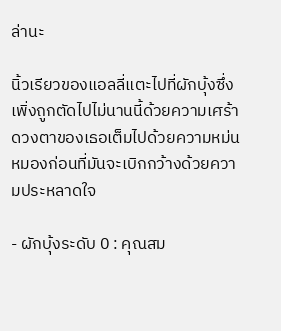ล่านะ

นิ้วเรียวของแอลลี่แตะไปที่ผักบุ้งซึ่งเพิ่งถูกตัดไปไม่นานนี้ด้วยความเศร้า ดวงตาของเธอเต็มไปด้วยความหม่นหมองก่อนที่มันจะเบิกกว้างด้วยความประหลาดใจ

- ผักบุ้งระดับ 0 : คุณสม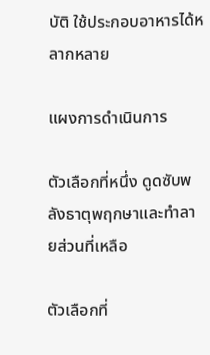บัติ ใช้ประกอบอาหารได้หลากหลาย

แผงการดำเนินการ

ตัวเลือกที่หนึ่ง ดูดซับพลังธาตุพฤกษาและทำลายส่วนที่เหลือ

ตัวเลือกที่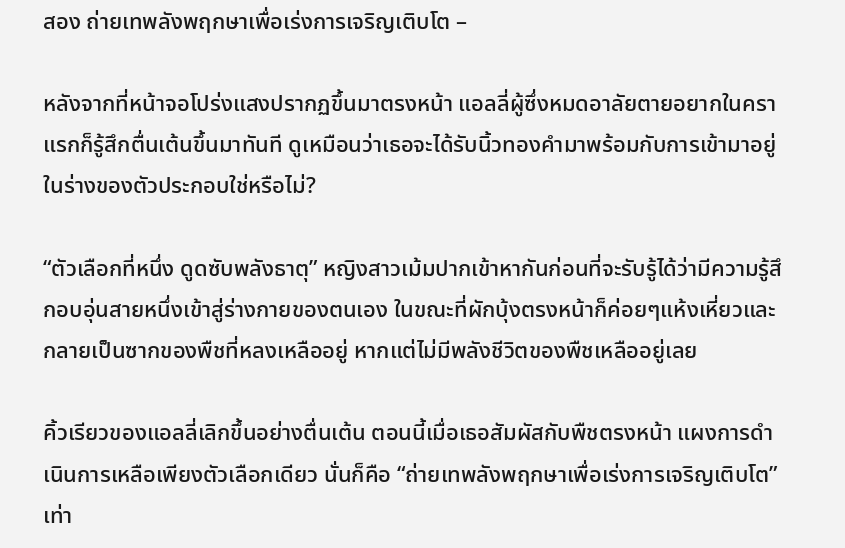สอง ถ่ายเทพลังพฤกษาเพื่อเร่งการเจริญเติบโต –

หลังจากที่หน้าจอโปร่งแสงปรากฏขึ้นมาตรงหน้า แอลลี่ผู้ซึ่งหมดอาลัยตายอยากในคราแรกก็รู้สึกตื่นเต้นขึ้นมาทันที ดูเหมือนว่าเธอจะได้รับนิ้วทองคำมาพร้อมกับการเข้ามาอยู่ในร่างของตัวประกอบใช่หรือไม่?

“ตัวเลือกที่หนึ่ง ดูดซับพลังธาตุ” หญิงสาวเม้มปากเข้าหากันก่อนที่จะรับรู้ได้ว่ามีความรู้สึกอบอุ่นสายหนึ่งเข้าสู่ร่างกายของตนเอง ในขณะที่ผักบุ้งตรงหน้าก็ค่อยๆแห้งเหี่ยวและกลายเป็นซากของพืชที่หลงเหลืออยู่ หากแต่ไม่มีพลังชีวิตของพืชเหลืออยู่เลย

คิ้วเรียวของแอลลี่เลิกขึ้นอย่างตื่นเต้น ตอนนี้เมื่อเธอสัมผัสกับพืชตรงหน้า แผงการดำเนินการเหลือเพียงตัวเลือกเดียว นั่นก็คือ “ถ่ายเทพลังพฤกษาเพื่อเร่งการเจริญเติบโต” เท่า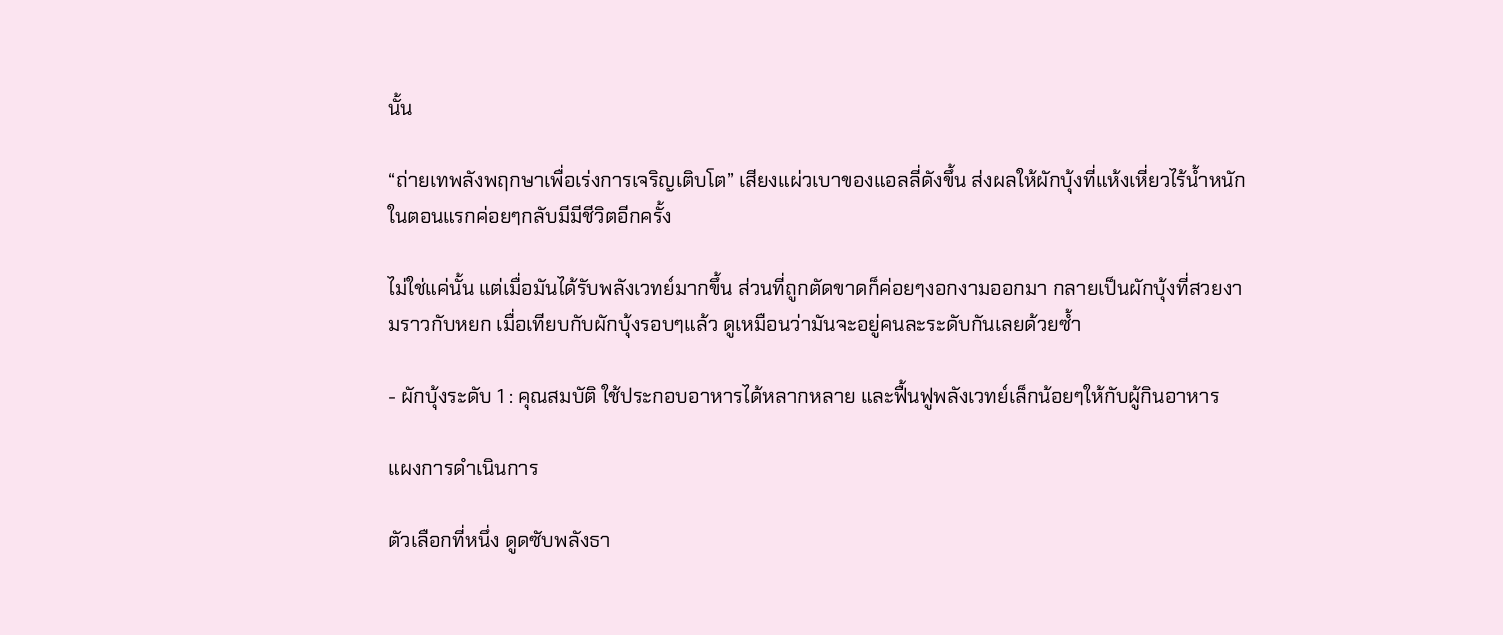นั้น

“ถ่ายเทพลังพฤกษาเพื่อเร่งการเจริญเติบโต” เสียงแผ่วเบาของแอลลี่ดังขึ้น ส่งผลให้ผักบุ้งที่แห้งเหี่ยวไร้น้ำหนักในตอนแรกค่อยๆกลับมีมีชีวิตอีกครั้ง

ไม่ใช่แค่นั้น แต่เมื่อมันได้รับพลังเวทย์มากขึ้น ส่วนที่ถูกตัดขาดก็ค่อยๆงอกงามออกมา กลายเป็นผักบุ้งที่สวยงามราวกับหยก เมื่อเทียบกับผักบุ้งรอบๆแล้ว ดูเหมือนว่ามันจะอยู่คนละระดับกันเลยด้วยซ้ำ

- ผักบุ้งระดับ 1 : คุณสมบัติ ใช้ประกอบอาหารได้หลากหลาย และฟื้นฟูพลังเวทย์เล็กน้อยๆให้กับผู้กินอาหาร

แผงการดำเนินการ

ตัวเลือกที่หนึ่ง ดูดซับพลังธา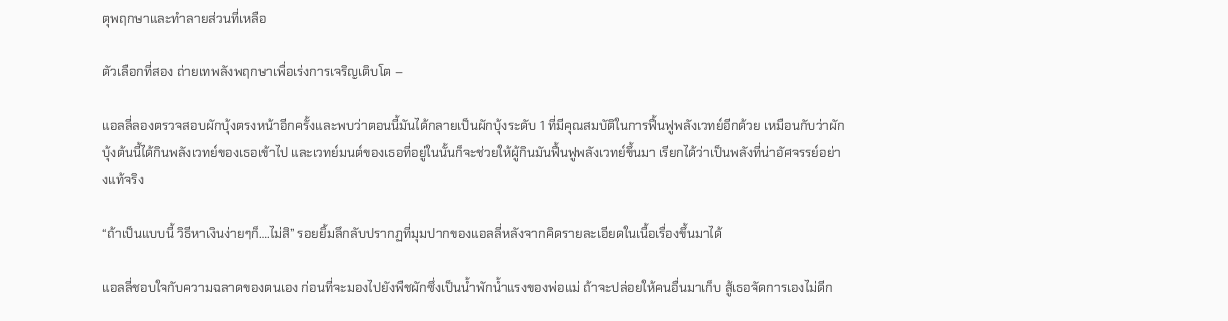ตุพฤกษาและทำลายส่วนที่เหลือ

ตัวเลือกที่สอง ถ่ายเทพลังพฤกษาเพื่อเร่งการเจริญเติบโต –

แอลลี่ลองตรวจสอบผักบุ้งตรงหน้าอีกครั้งและพบว่าตอนนี้มันได้กลายเป็นผักบุ้งระดับ 1 ที่มีคุณสมบัติในการฟื้นฟูพลังเวทย์อีกด้วย เหมือนกับว่าผักบุ้งต้นนี้ได้กินพลังเวทย์ของเธอเข้าไป และเวทย์มนต์ของเธอที่อยู่ในนั้นก็จะช่วยให้ผู้กินมันฟื้นฟูพลังเวทย์ขึ้นมา เรียกได้ว่าเป็นพลังที่น่าอัศจรรย์อย่างแท้จริง

“ถ้าเป็นแบบนี้ วิธีหาเงินง่ายๆก็….ไม่สิ” รอยยิ้มลึกลับปรากฏที่มุมปากของแอลลี่หลังจากคิดรายละเอียดในเนื้อเรื่องขึ้นมาได้

แอลลี่ชอบใจกับความฉลาดของตนเอง ก่อนที่จะมองไปยังพืชผักซึ่งเป็นน้ำพักน้ำแรงของพ่อแม่ ถ้าจะปล่อยให้คนอื่นมาเก็บ สู้เธอจัดการเองไม่ดีก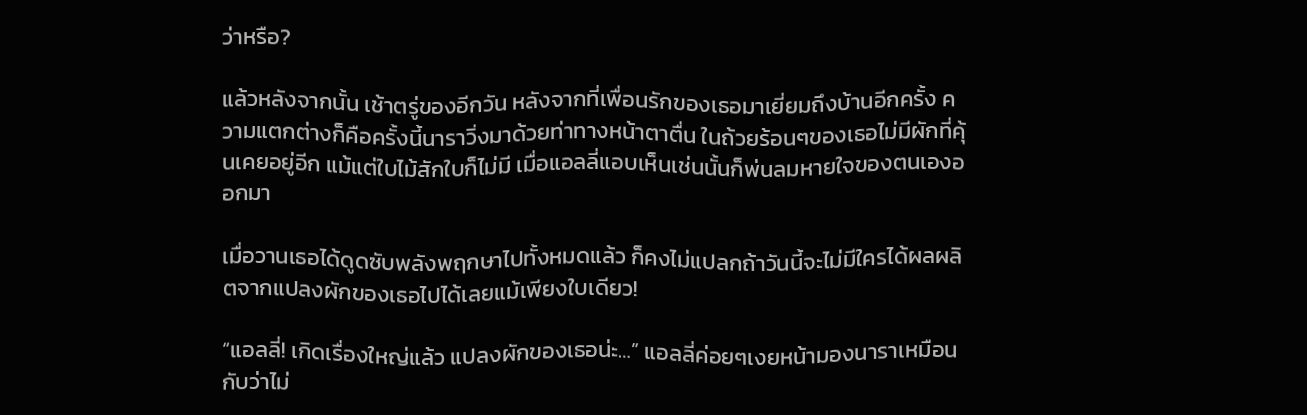ว่าหรือ?

แล้วหลังจากนั้น เช้าตรู่ของอีกวัน หลังจากที่เพื่อนรักของเธอมาเยี่ยมถึงบ้านอีกครั้ง ความแตกต่างก็คือครั้งนี้นาราวิ่งมาด้วยท่าทางหน้าตาตื่น ในถ้วยร้อนๆของเธอไม่มีผักที่คุ้นเคยอยู่อีก แม้แต่ใบไม้สักใบก็ไม่มี เมื่อแอลลี่แอบเห็นเช่นนั้นก็พ่นลมหายใจของตนเองออกมา

เมื่อวานเธอได้ดูดซับพลังพฤกษาไปทั้งหมดแล้ว ก็คงไม่แปลกถ้าวันนี้จะไม่มีใครได้ผลผลิตจากแปลงผักของเธอไปได้เลยแม้เพียงใบเดียว!

“แอลลี่! เกิดเรื่องใหญ่แล้ว แปลงผักของเธอน่ะ…” แอลลี่ค่อยๆเงยหน้ามองนาราเหมือนกับว่าไม่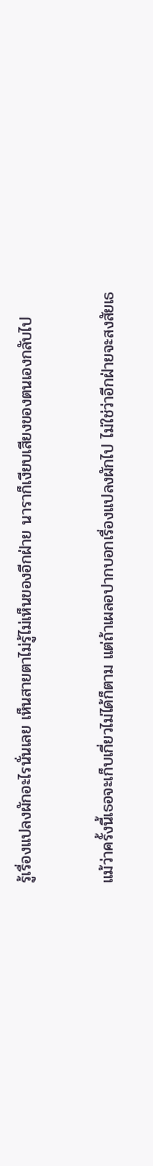รู้เรื่องแปลงผักอะไรนั่นเลย เห็นสายตาไม่รู้ไม่เห็นของอีกฝ่าย นาราก็เงียบเสียงของตนเองกลับไป

แม้ว่าครั้งนี้เธอจะเก็บเกี่ยวไม่ได้ก็ตาม แต่ถ้าเผลอปากบอกเรื่องแปลงผักไป ไม่ใช่ว่าอีกฝ่ายจะสงสัยเธ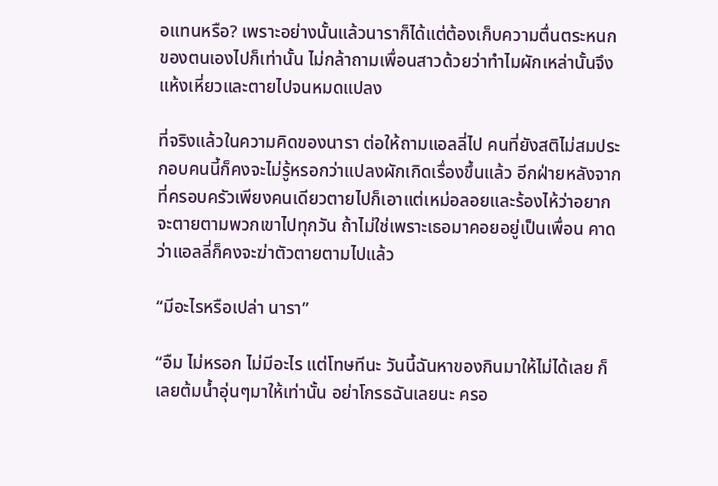อแทนหรือ? เพราะอย่างนั้นแล้วนาราก็ได้แต่ต้องเก็บความตื่นตระหนกของตนเองไปก็เท่านั้น ไม่กล้าถามเพื่อนสาวด้วยว่าทำไมผักเหล่านั้นจึงแห้งเหี่ยวและตายไปจนหมดแปลง

ที่จริงแล้วในความคิดของนารา ต่อให้ถามแอลลี่ไป คนที่ยังสติไม่สมประกอบคนนี้ก็คงจะไม่รู้หรอกว่าแปลงผักเกิดเรื่องขึ้นแล้ว อีกฝ่ายหลังจากที่ครอบครัวเพียงคนเดียวตายไปก็เอาแต่เหม่อลอยและร้องไห้ว่าอยากจะตายตามพวกเขาไปทุกวัน ถ้าไม่ใช่เพราะเธอมาคอยอยู่เป็นเพื่อน คาดว่าแอลลี่ก็คงจะฆ่าตัวตายตามไปแล้ว

“มีอะไรหรือเปล่า นารา”

“อืม ไม่หรอก ไม่มีอะไร แต่โทษทีนะ วันนี้ฉันหาของกินมาให้ไม่ได้เลย ก็เลยต้มน้ำอุ่นๆมาให้เท่านั้น อย่าโกรธฉันเลยนะ ครอ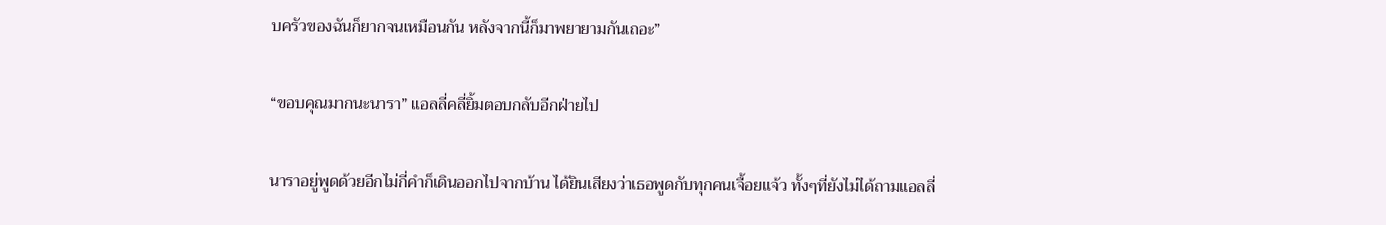บครัวของฉันก็ยากจนเหมือนกัน หลังจากนี้ก็มาพยายามกันเถอะ”

“ขอบคุณมากนะนารา” แอลลี่คลี่ยิ้มตอบกลับอีกฝ่ายไป

นาราอยู่พูดด้วยอีกไม่กี่คำก็เดินออกไปจากบ้าน ได้ยินเสียงว่าเธอพูดกับทุกคนเจื้อยแจ้ว ทั้งๆที่ยังไม่ได้ถามแอลลี่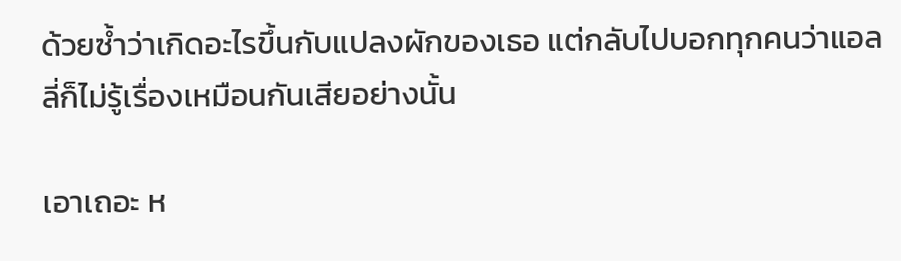ด้วยซ้ำว่าเกิดอะไรขึ้นกับแปลงผักของเธอ แต่กลับไปบอกทุกคนว่าแอลลี่ก็ไม่รู้เรื่องเหมือนกันเสียอย่างนั้น

เอาเถอะ ห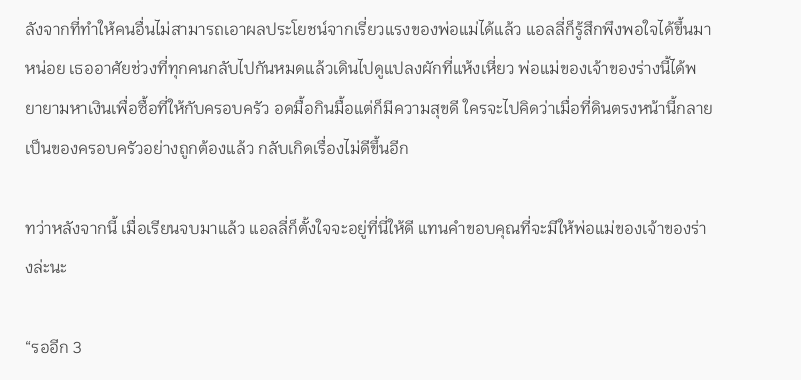ลังจากที่ทำให้คนอื่นไม่สามารถเอาผลประโยชน์จากเรี่ยวแรงของพ่อแม่ได้แล้ว แอลลี่ก็รู้สึกพึงพอใจได้ขึ้นมาหน่อย เธออาศัยช่วงที่ทุกคนกลับไปกันหมดแล้วเดินไปดูแปลงผักที่แห้งเหี่ยว พ่อแม่ของเจ้าของร่างนี้ได้พยายามหาเงินเพื่อซื้อที่ให้กับครอบครัว อดมื้อกินมื้อแต่ก็มีความสุขดี ใครจะไปคิดว่าเมื่อที่ดินตรงหน้านี้กลายเป็นของครอบครัวอย่างถูกต้องแล้ว กลับเกิดเรื่องไม่ดีขึ้นอีก

ทว่าหลังจากนี้ เมื่อเรียนจบมาแล้ว แอลลี่ก็ตั้งใจจะอยู่ที่นี่ให้ดี แทนคำขอบคุณที่จะมีให้พ่อแม่ของเจ้าของร่างล่ะนะ

“รออีก 3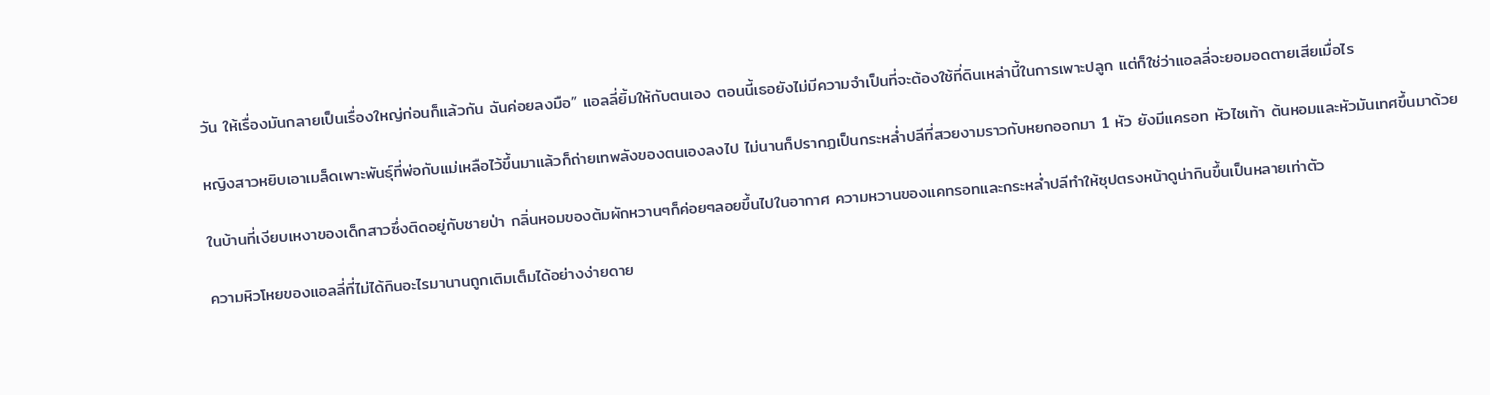วัน ให้เรื่องมันกลายเป็นเรื่องใหญ่ก่อนก็แล้วกัน ฉันค่อยลงมือ” แอลลี่ยิ้มให้กับตนเอง ตอนนี้เธอยังไม่มีความจำเป็นที่จะต้องใช้ที่ดินเหล่านี้ในการเพาะปลูก แต่ก็ใช่ว่าแอลลี่จะยอมอดตายเสียเมื่อไร

หญิงสาวหยิบเอาเมล็ดเพาะพันธุ์ที่พ่อกับแม่เหลือไว้ขึ้นมาแล้วก็ถ่ายเทพลังของตนเองลงไป ไม่นานก็ปรากฏเป็นกระหล่ำปลีที่สวยงามราวกับหยกออกมา 1 หัว ยังมีแครอท หัวไชเท้า ต้นหอมและหัวมันเทศขึ้นมาด้วย

ในบ้านที่เงียบเหงาของเด็กสาวซึ่งติดอยู่กับชายป่า กลิ่นหอมของต้มผักหวานๆก็ค่อยๆลอยขึ้นไปในอากาศ ความหวานของแคทรอทและกระหล่ำปลีทำให้ซุปตรงหน้าดูน่ากินขึ้นเป็นหลายเท่าตัว

ความหิวโหยของแอลลี่ที่ไม่ได้กินอะไรมานานถูกเติมเต็มได้อย่างง่ายดาย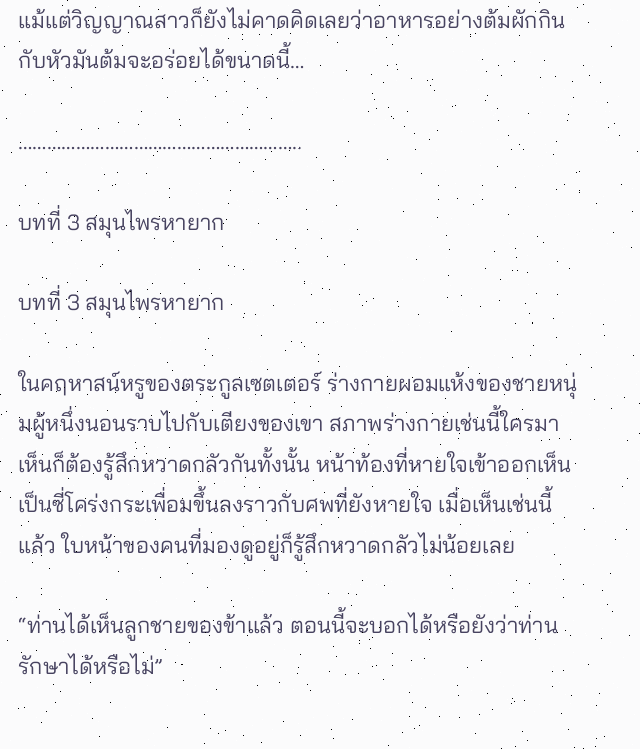แม้แต่วิญญาณสาวก็ยังไม่คาดคิดเลยว่าอาหารอย่างต้มผักกินกับหัวมันต้มจะอร่อยได้ขนาดนี้…

…………………………………………………..

บทที่ 3 สมุนไพรหายาก

บทที่ 3 สมุนไพรหายาก

ในคฤหาสน์หรูของตระกูลเซตเตอร์ ร่างกายผอมแห้งของชายหนุ่มผู้หนึ่งนอนราบไปกับเตียงของเขา สภาพร่างกายเช่นนี้ใครมาเห็นก็ต้องรู้สึกหวาดกลัวกันทั้งนั้น หน้าท้องที่หายใจเข้าออกเห็นเป็นซี่โคร่งกระเพื่อมขึ้นลงราวกับศพที่ยังหายใจ เมื่อเห็นเช่นนี้แล้ว ใบหน้าของคนที่มองดูอยู่ก็รู้สึกหวาดกลัวไม่น้อยเลย

“ท่านได้เห็นลูกชายของข้าแล้ว ตอนนี้จะบอกได้หรือยังว่าท่านรักษาได้หรือไม่”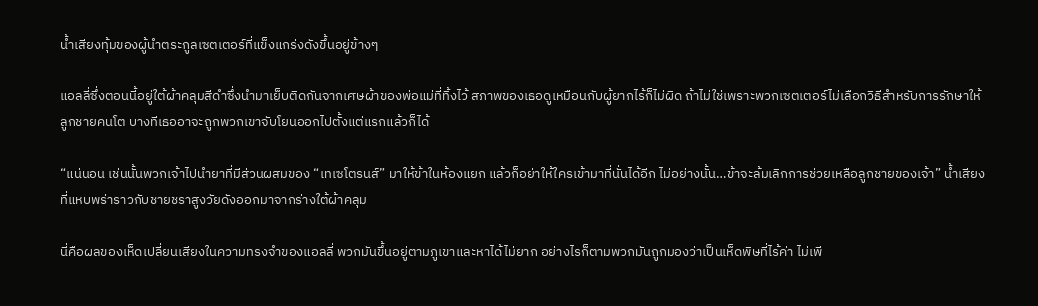น้ำเสียงทุ้มของผู้นำตระกูลเซตเตอร์ที่แข็งแกร่งดังขึ้นอยู่ข้างๆ

แอลลี่ซึ่งตอนนี้อยู่ใต้ผ้าคลุมสีดำซึ่งนำมาเย็บติดกันจากเศษผ้าของพ่อแม่ที่ทิ้งไว้ สภาพของเธอดูเหมือนกับผู้ยากไร้ก็ไม่ผิด ถ้าไม่ใช่เพราะพวกเซตเตอร์ไม่เลือกวิธีสำหรับการรักษาให้ลูกชายคนโต บางทีเธออาจะถูกพวกเขาจับโยนออกไปตั้งแต่แรกแล้วก็ได้

“แน่นอน เช่นนั้นพวกเจ้าไปนำยาที่มีส่วนผสมของ “เทเซโตรนส์” มาให้ข้าในห้องแยก แล้วก็อย่าให้ใครเข้ามาที่นั่นได้อีก ไม่อย่างนั้น…ข้าจะล้มเลิกการช่วยเหลือลูกชายของเจ้า” น้ำเสียงที่แหบพร่าราวกับชายชราสูงวัยดังออกมาจากร่างใต้ผ้าคลุม

นี่คือผลของเห็ดเปลี่ยนเสียงในความทรงจำของแอลลี่ พวกมันขึ้นอยู่ตามภูเขาและหาได้ไม่ยาก อย่างไรก็ตามพวกมันถูกมองว่าเป็นเห็ดพิษที่ไร้ค่า ไม่เพี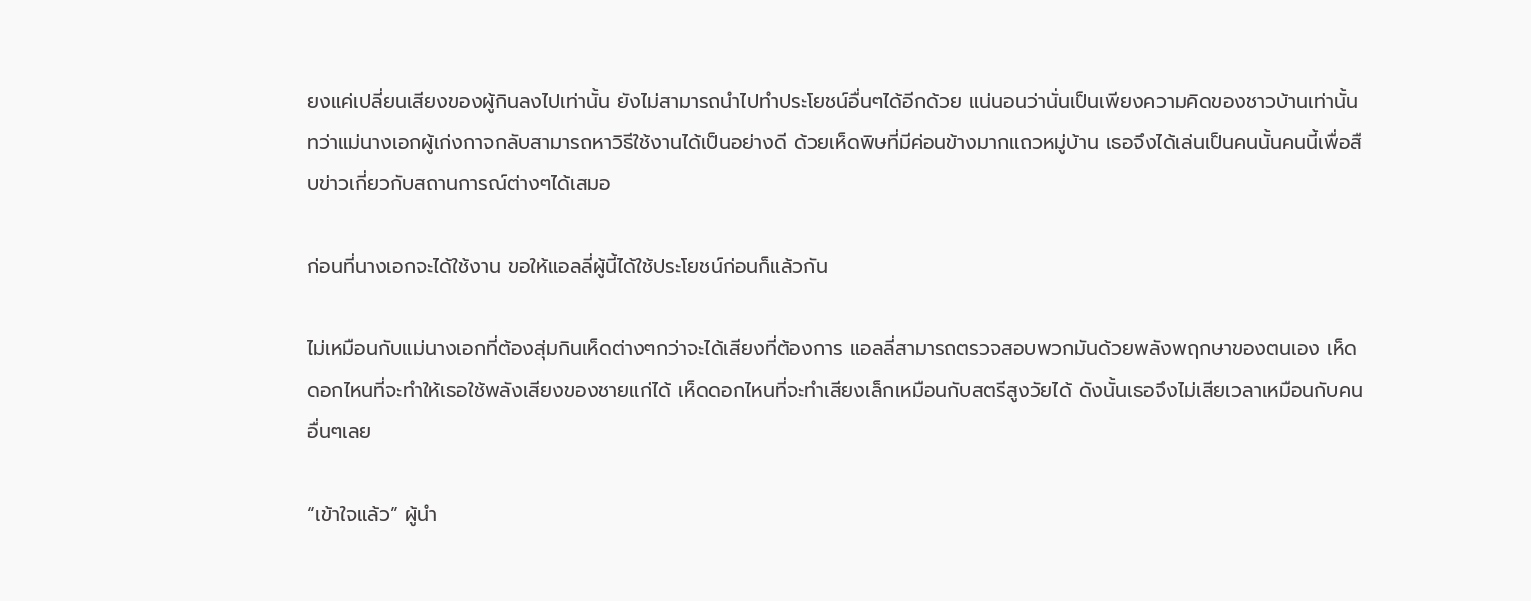ยงแค่เปลี่ยนเสียงของผู้กินลงไปเท่านั้น ยังไม่สามารถนำไปทำประโยชน์อื่นๆได้อีกด้วย แน่นอนว่านั่นเป็นเพียงความคิดของชาวบ้านเท่านั้น ทว่าแม่นางเอกผู้เก่งกาจกลับสามารถหาวิธีใช้งานได้เป็นอย่างดี ด้วยเห็ดพิษที่มีค่อนข้างมากแถวหมู่บ้าน เธอจึงได้เล่นเป็นคนนั้นคนนี้เพื่อสืบข่าวเกี่ยวกับสถานการณ์ต่างๆได้เสมอ

ก่อนที่นางเอกจะได้ใช้งาน ขอให้แอลลี่ผู้นี้ได้ใช้ประโยชน์ก่อนก็แล้วกัน

ไม่เหมือนกับแม่นางเอกที่ต้องสุ่มกินเห็ดต่างๆกว่าจะได้เสียงที่ต้องการ แอลลี่สามารถตรวจสอบพวกมันด้วยพลังพฤกษาของตนเอง เห็ดดอกไหนที่จะทำให้เธอใช้พลังเสียงของชายแก่ได้ เห็ดดอกไหนที่จะทำเสียงเล็กเหมือนกับสตรีสูงวัยได้ ดังนั้นเธอจึงไม่เสียเวลาเหมือนกับคนอื่นๆเลย

“เข้าใจแล้ว” ผู้นำ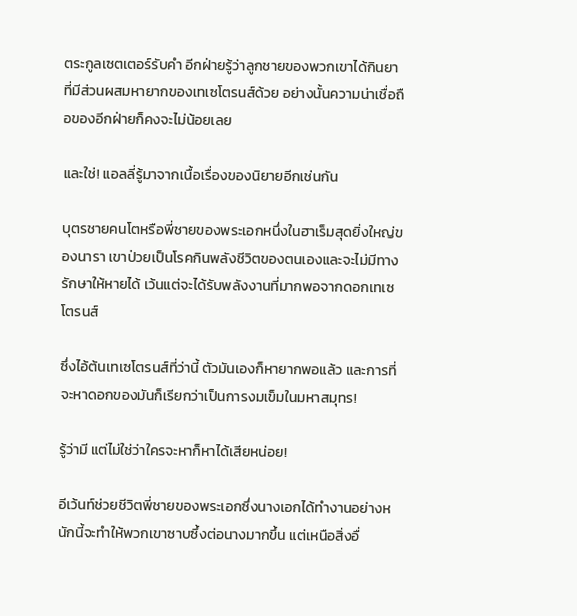ตระกูลเซตเตอร์รับคำ อีกฝ่ายรู้ว่าลูกชายของพวกเขาได้กินยาที่มีส่วนผสมหายากของเทเซโตรนส์ด้วย อย่างนั้นความน่าเชื่อถือของอีกฝ่ายก็คงจะไม่น้อยเลย

และใช่! แอลลี่รู้มาจากเนื้อเรื่องของนิยายอีกเช่นกัน

บุตรชายคนโตหรือพี่ชายของพระเอกหนึ่งในฮาเร็มสุดยิ่งใหญ่ของนารา เขาป่วยเป็นโรคกินพลังชีวิตของตนเองและจะไม่มีทางรักษาให้หายได้ เว้นแต่จะได้รับพลังงานที่มากพอจากดอกเทเซโตรนส์

ซึ่งไอ้ต้นเทเซโตรนส์ที่ว่านี้ ตัวมันเองก็หายากพอแล้ว และการที่จะหาดอกของมันก็เรียกว่าเป็นการงมเข็มในมหาสมุทร!

รู้ว่ามี แต่ไม่ใช่ว่าใครจะหาก็หาได้เสียหน่อย!

อีเว้นท์ช่วยชีวิตพี่ชายของพระเอกซึ่งนางเอกได้ทำงานอย่างหนักนี้จะทำให้พวกเขาซาบซึ้งต่อนางมากขึ้น แต่เหนือสิ่งอื่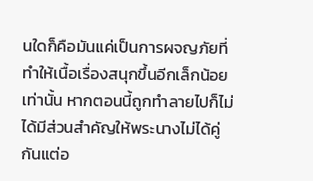นใดก็คือมันแค่เป็นการผจญภัยที่ทำให้เนื้อเรื่องสนุกขึ้นอีกเล็กน้อยเท่านั้น หากตอนนี้ถูกทำลายไปก็ไม่ได้มีส่วนสำคัญให้พระนางไม่ได้คู่กันแต่อ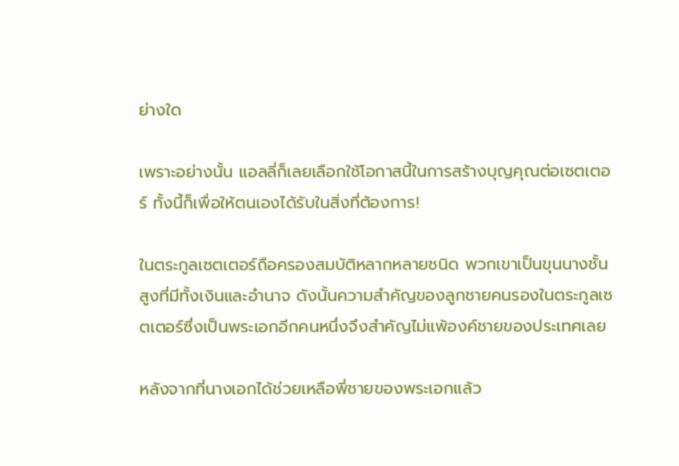ย่างใด

เพราะอย่างนั้น แอลลี่ก็เลยเลือกใช้โอกาสนี้ในการสร้างบุญคุณต่อเซตเตอร์ ทั้งนี้ก็เพื่อให้ตนเองได้รับในสิ่งที่ต้องการ!

ในตระกูลเซตเตอร์ถือครองสมบัติหลากหลายชนิด พวกเขาเป็นขุนนางชั้นสูงที่มีทั้งเงินและอำนาจ ดังนั้นความสำคัญของลูกชายคนรองในตระกูลเซตเตอร์ซึ่งเป็นพระเอกอีกคนหนึ่งจึงสำคัญไม่แพ้องค์ชายของประเทศเลย

หลังจากที่นางเอกได้ช่วยเหลือพี่ชายของพระเอกแล้ว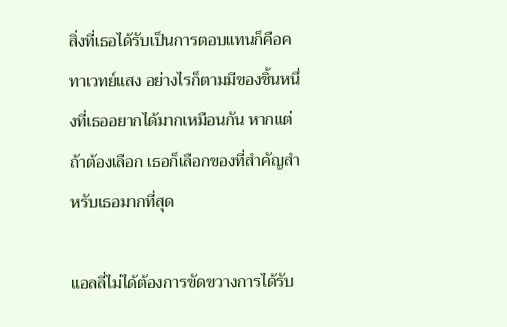สิ่งที่เธอได้รับเป็นการตอบแทนก็คือคทาเวทย์แสง อย่างไรก็ตามมีของชิ้นหนึ่งที่เธออยากได้มากเหมือนกัน หากแต่ถ้าต้องเลือก เธอก็เลือกของที่สำคัญสำหรับเธอมากที่สุด

แอลลี่ไม่ได้ต้องการขัดขวางการได้รับ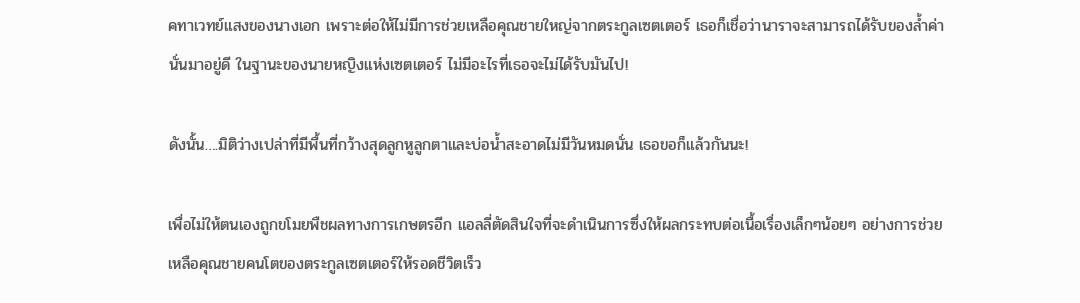คทาเวทย์แสงของนางเอก เพราะต่อให้ไม่มีการช่วยเหลือคุณชายใหญ่จากตระกูลเซตเตอร์ เธอก็เชื่อว่านาราจะสามารถได้รับของล้ำค่านั่นมาอยู่ดี ในฐานะของนายหญิงแห่งเซตเตอร์ ไม่มีอะไรที่เธอจะไม่ได้รับมันไป!

ดังนั้น….มิติว่างเปล่าที่มีพื้นที่กว้างสุดลูกหูลูกตาและบ่อน้ำสะอาดไม่มีวันหมดนั่น เธอขอก็แล้วกันนะ!

เพื่อไม่ให้ตนเองถูกขโมยพืชผลทางการเกษตรอีก แอลลี่ตัดสินใจที่จะดำเนินการซึ่งให้ผลกระทบต่อเนื้อเรื่องเล็กๆน้อยๆ อย่างการช่วยเหลือคุณชายคนโตของตระกูลเซตเตอร์ให้รอดชีวิตเร็ว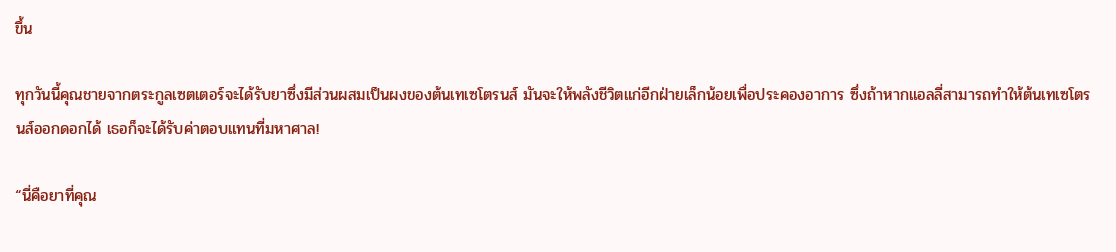ขึ้น

ทุกวันนี้คุณชายจากตระกูลเซตเตอร์จะได้รับยาซึ่งมีส่วนผสมเป็นผงของต้นเทเซโตรนส์ มันจะให้พลังชีวิตแก่อีกฝ่ายเล็กน้อยเพื่อประคองอาการ ซึ่งถ้าหากแอลลี่สามารถทำให้ต้นเทเซโตรนส์ออกดอกได้ เธอก็จะได้รับค่าตอบแทนที่มหาศาล!

“นี่คือยาที่คุณ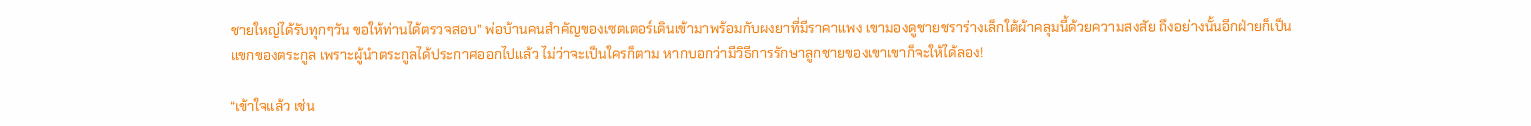ชายใหญ่ได้รับทุกๆวัน ขอให้ท่านได้ตรวจสอบ” พ่อบ้านคนสำคัญของเซตเตอร์เดินเข้ามาพร้อมกับผงยาที่มีราคาแพง เขามองดูชายชราร่างเล็กใต้ผ้าคลุมนี้ด้วยความสงสัย ถึงอย่างนั้นอีกฝ่ายก็เป็นแขกของตระกูล เพราะผู้นำตระกูลได้ประกาศออกไปแล้ว ไม่ว่าจะเป็นใครก็ตาม หากบอกว่ามีวิธีการรักษาลูกชายของเขาเขาก็จะให้ได้ลอง!

“เข้าใจแล้ว เช่น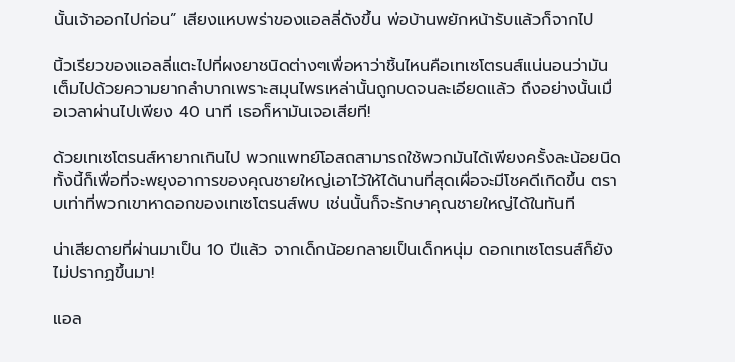นั้นเจ้าออกไปก่อน” เสียงแหบพร่าของแอลลี่ดังขึ้น พ่อบ้านพยักหน้ารับแล้วก็จากไป

นิ้วเรียวของแอลลี่แตะไปที่ผงยาชนิดต่างๆเพื่อหาว่าชิ้นไหนคือเทเซโตรนส์แน่นอนว่ามันเต็มไปด้วยความยากลำบากเพราะสมุนไพรเหล่านั้นถูกบดจนละเอียดแล้ว ถึงอย่างนั้นเมื่อเวลาผ่านไปเพียง 40 นาที เธอก็หามันเจอเสียที!

ด้วยเทเซโตรนส์หายากเกินไป พวกแพทย์โอสถสามารถใช้พวกมันได้เพียงครั้งละน้อยนิด ทั้งนี้ก็เพื่อที่จะพยุงอาการของคุณชายใหญ่เอาไว้ให้ได้นานที่สุดเผื่อจะมีโชคดีเกิดขึ้น ตราบเท่าที่พวกเขาหาดอกของเทเซโตรนส์พบ เช่นนั้นก็จะรักษาคุณชายใหญ่ได้ในทันที

น่าเสียดายที่ผ่านมาเป็น 10 ปีแล้ว จากเด็กน้อยกลายเป็นเด็กหนุ่ม ดอกเทเซโตรนส์ก็ยังไม่ปรากฏขึ้นมา!

แอล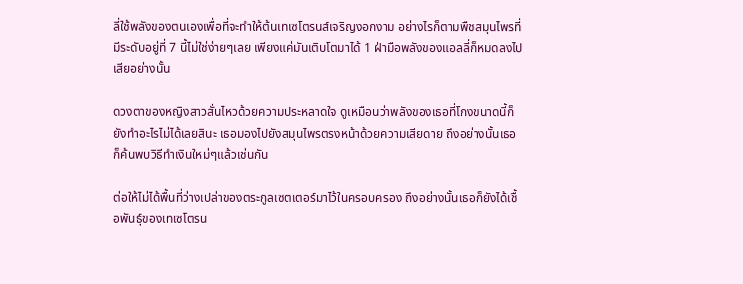ลี่ใช้พลังของตนเองเพื่อที่จะทำให้ต้นเทเซโตรนส์เจริญงอกงาม อย่างไรก็ตามพืชสมุนไพรที่มีระดับอยู่ที่ 7 นี้ไม่ใช่ง่ายๆเลย เพียงแค่มันเติบโตมาได้ 1 ฝ่ามือพลังของแอลลี่ก็หมดลงไปเสียอย่างนั้น

ดวงตาของหญิงสาวสั่นไหวด้วยความประหลาดใจ ดูเหมือนว่าพลังของเธอที่โกงขนาดนี้ก็ยังทำอะไรไม่ได้เลยสินะ เธอมองไปยังสมุนไพรตรงหน้าด้วยความเสียดาย ถึงอย่างนั้นเธอก็ค้นพบวิธีทำเงินใหม่ๆแล้วเช่นกัน

ต่อให้ไม่ได้พื้นที่ว่างเปล่าของตระกูลเซตเตอร์มาไว้ในครอบครอง ถึงอย่างนั้นเธอก็ยังได้เชื้อพันธุ์ของเทเซโตรน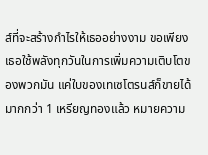ส์ที่จะสร้างกำไรให้เธออย่างงาม ขอเพียงเธอใช้พลังทุกวันในการเพิ่มความเติบโตของพวกมัน แค่ใบของเทเซโตรนส์ก็ขายได้มากกว่า 1 เหรียญทองแล้ว หมายความ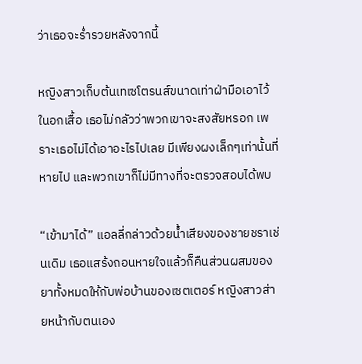ว่าเธอจะร่ำรวยหลังจากนี้

หญิงสาวเก็บต้นเทเซโตรนส์ขนาดเท่าฝ่ามือเอาไว้ในอกเสื้อ เธอไม่กลัวว่าพวกเขาจะสงสัยหรอก เพราะเธอไม่ได้เอาอะไรไปเลย มีเพียงผงเล็กๆเท่านั้นที่หายไป และพวกเขาก็ไม่มีทางที่จะตรวจสอบได้พบ

“เข้ามาได้” แอลลี่กล่าวด้วยน้ำเสียงของชายชราเช่นเดิม เธอแสร้งถอนหายใจแล้วก็คืนส่วนผสมของยาทั้งหมดให้กับพ่อบ้านของเซตเตอร์ หญิงสาวส่ายหน้ากับตนเอง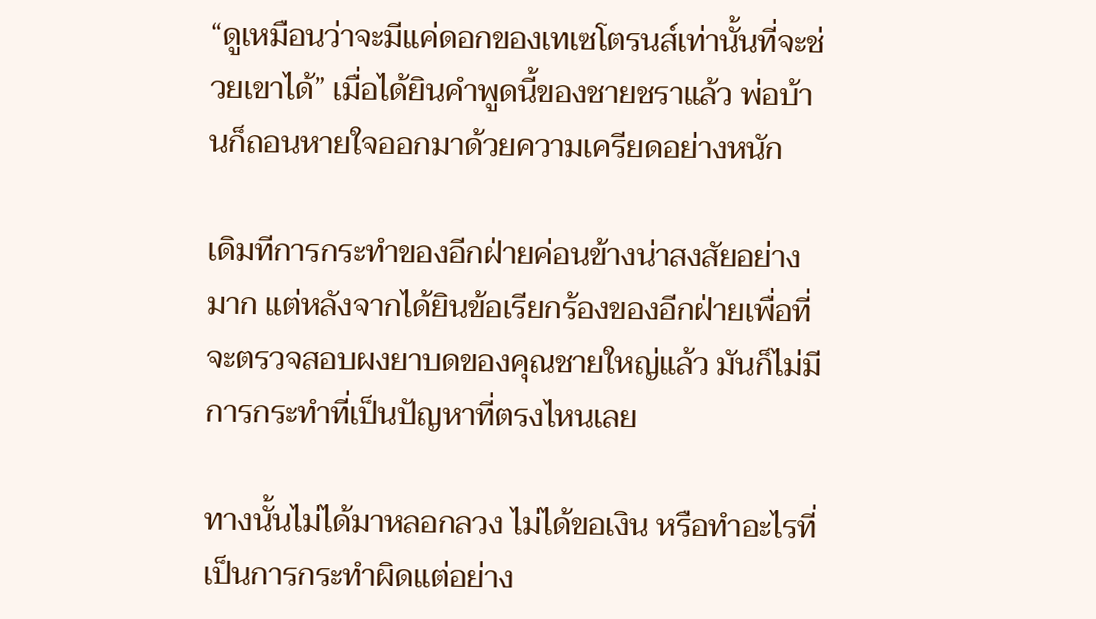“ดูเหมือนว่าจะมีแค่ดอกของเทเซโตรนส์เท่านั้นที่จะช่วยเขาได้” เมื่อได้ยินคำพูดนี้ของชายชราแล้ว พ่อบ้านก็ถอนหายใจออกมาด้วยความเครียดอย่างหนัก

เดิมทีการกระทำของอีกฝ่ายค่อนข้างน่าสงสัยอย่างมาก แต่หลังจากได้ยินข้อเรียกร้องของอีกฝ่ายเพื่อที่จะตรวจสอบผงยาบดของคุณชายใหญ่แล้ว มันก็ไม่มีการกระทำที่เป็นปัญหาที่ตรงไหนเลย

ทางนั้นไม่ได้มาหลอกลวง ไม่ได้ขอเงิน หรือทำอะไรที่เป็นการกระทำผิดแต่อย่าง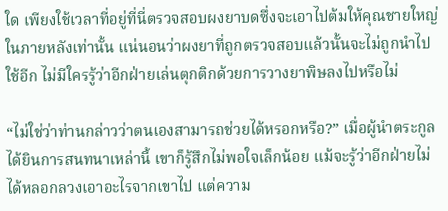ใด เพียงใช้เวลาที่อยู่ที่นี่ตรวจสอบผงยาบดซึ่งจะเอาไปต้มให้คุณชายใหญ่ในภายหลังเท่านั้น แน่นอนว่าผงยาที่ถูกตรวจสอบแล้วนั้นจะไม่ถูกนำไปใช้อีก ไม่มีใครรู้ว่าอีกฝ่ายเล่นตุกติกด้วยการวางยาพิษลงไปหรือไม่

“ไม่ใช่ว่าท่านกล่าวว่าตนเองสามารถช่วยได้หรอกหรือ?” เมื่อผู้นำตระกูลได้ยินการสนทนาเหล่านี้ เขาก็รู้สึกไม่พอใจเล็กน้อย แม้จะรู้ว่าอีกฝ่ายไม่ได้หลอกลวงเอาอะไรจากเขาไป แต่ความ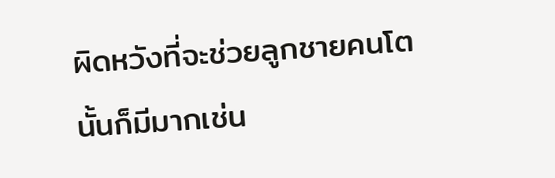ผิดหวังที่จะช่วยลูกชายคนโตนั้นก็มีมากเช่น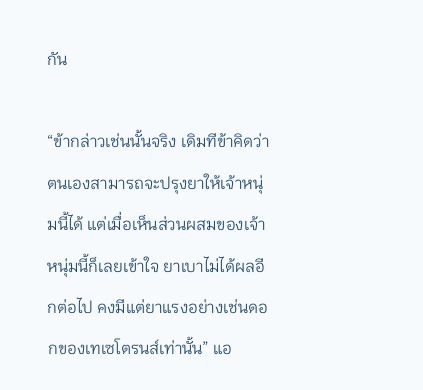กัน

“ข้ากล่าวเช่นนั้นจริง เดิมทีข้าคิดว่าตนเองสามารถจะปรุงยาให้เจ้าหนุ่มนี้ได้ แต่เมื่อเห็นส่วนผสมของเจ้าหนุ่มนี้ก็เลยเข้าใจ ยาเบาไม่ได้ผลอีกต่อไป คงมีแต่ยาแรงอย่างเช่นดอกของเทเซโตรนส์เท่านั้น” แอ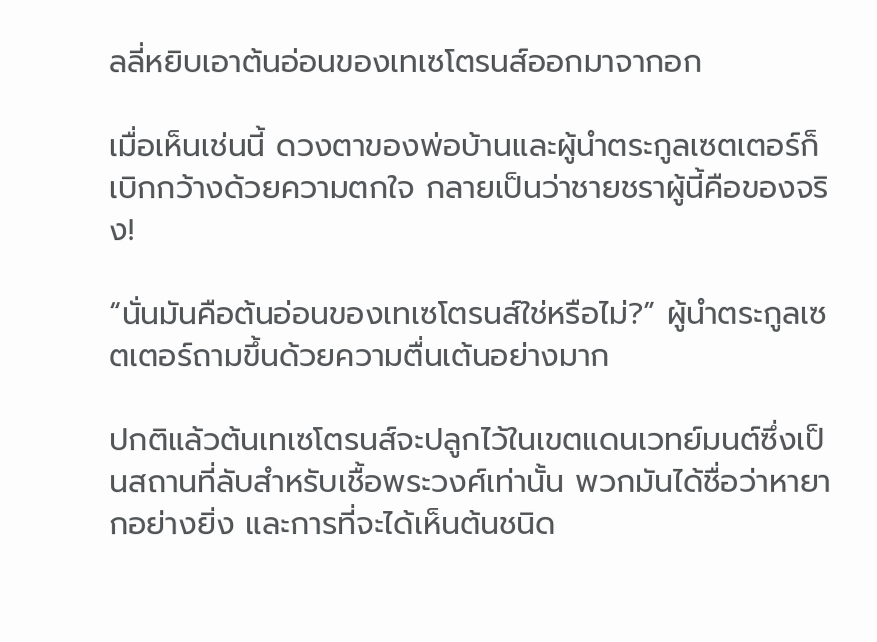ลลี่หยิบเอาต้นอ่อนของเทเซโตรนส์ออกมาจากอก

เมื่อเห็นเช่นนี้ ดวงตาของพ่อบ้านและผู้นำตระกูลเซตเตอร์ก็เบิกกว้างด้วยความตกใจ กลายเป็นว่าชายชราผู้นี้คือของจริง!

“นั่นมันคือต้นอ่อนของเทเซโตรนส์ใช่หรือไม่?” ผู้นำตระกูลเซตเตอร์ถามขึ้นด้วยความตื่นเต้นอย่างมาก

ปกติแล้วต้นเทเซโตรนส์จะปลูกไว้ในเขตแดนเวทย์มนต์ซึ่งเป็นสถานที่ลับสำหรับเชื้อพระวงศ์เท่านั้น พวกมันได้ชื่อว่าหายากอย่างยิ่ง และการที่จะได้เห็นต้นชนิด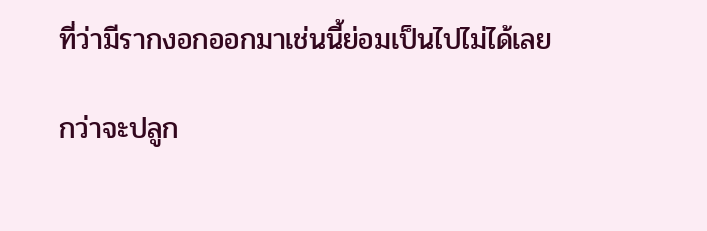ที่ว่ามีรากงอกออกมาเช่นนี้ย่อมเป็นไปไม่ได้เลย

กว่าจะปลูก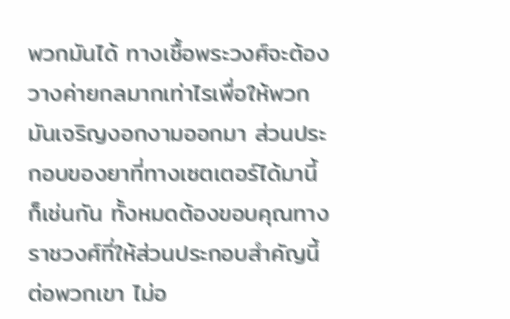พวกมันได้ ทางเชื้อพระวงศ์จะต้องวางค่ายกลมากเท่าไรเพื่อให้พวกมันเจริญงอกงามออกมา ส่วนประกอบของยาที่ทางเซตเตอร์ได้มานี้ก็เช่นกัน ทั้งหมดต้องขอบคุณทางราชวงศ์ที่ให้ส่วนประกอบสำคัญนี้ต่อพวกเขา ไม่อ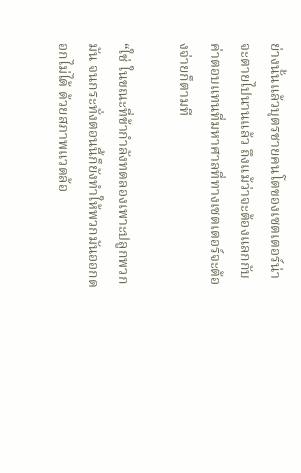ย่างนั้นแล้วบุตรชายคนโตของเซตเตอร์น่าจะตายไปนานแล้ว ถึงแม้ว่าจะต้องแลกกับค่าตอบแทนที่มหาศาลที่ทางเซตเตอร์จะต้องจ่ายก็ตามที

“ใช่ ในขณะที่ข้ากำลังทดลองเพาะปลูกพวกมัน จนกระทั่งตอนนี้ก็ยังทำให้พวกมันออกดอกไม่ได้ ด้วยสภาพแวดล้อ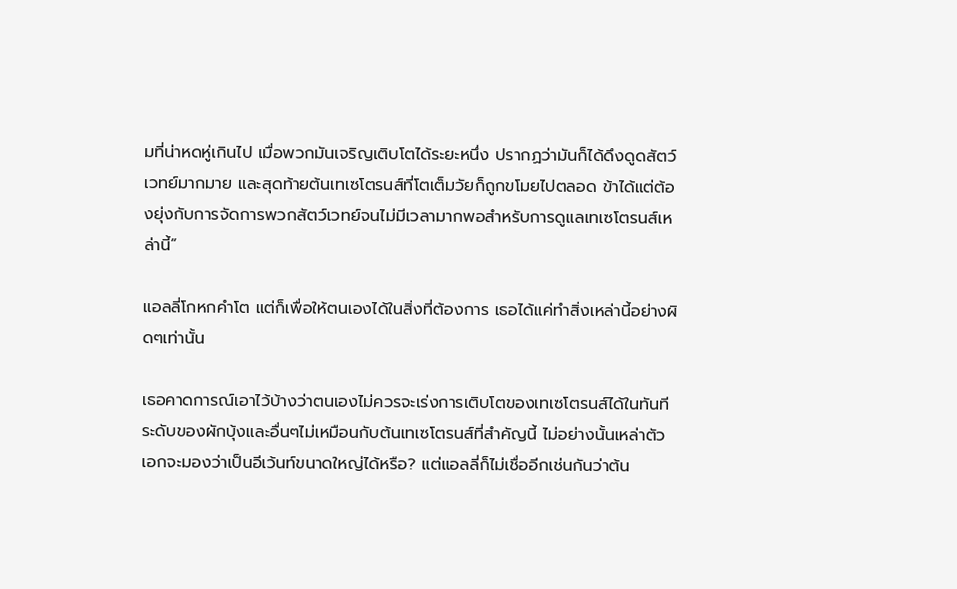มที่น่าหดหู่เกินไป เมื่อพวกมันเจริญเติบโตได้ระยะหนึ่ง ปรากฏว่ามันก็ได้ดึงดูดสัตว์เวทย์มากมาย และสุดท้ายต้นเทเซโตรนส์ที่โตเต็มวัยก็ถูกขโมยไปตลอด ข้าได้แต่ต้องยุ่งกับการจัดการพวกสัตว์เวทย์จนไม่มีเวลามากพอสำหรับการดูแลเทเซโตรนส์เหล่านี้”

แอลลี่โกหกคำโต แต่ก็เพื่อให้ตนเองได้ในสิ่งที่ต้องการ เธอได้แค่ทำสิ่งเหล่านี้อย่างผิดๆเท่านั้น

เธอคาดการณ์เอาไว้บ้างว่าตนเองไม่ควรจะเร่งการเติบโตของเทเซโตรนส์ได้ในทันที ระดับของผักบุ้งและอื่นๆไม่เหมือนกับต้นเทเซโตรนส์ที่สำคัญนี้ ไม่อย่างนั้นเหล่าตัวเอกจะมองว่าเป็นอีเว้นท์ขนาดใหญ่ได้หรือ? แต่แอลลี่ก็ไม่เชื่ออีกเช่นกันว่าต้น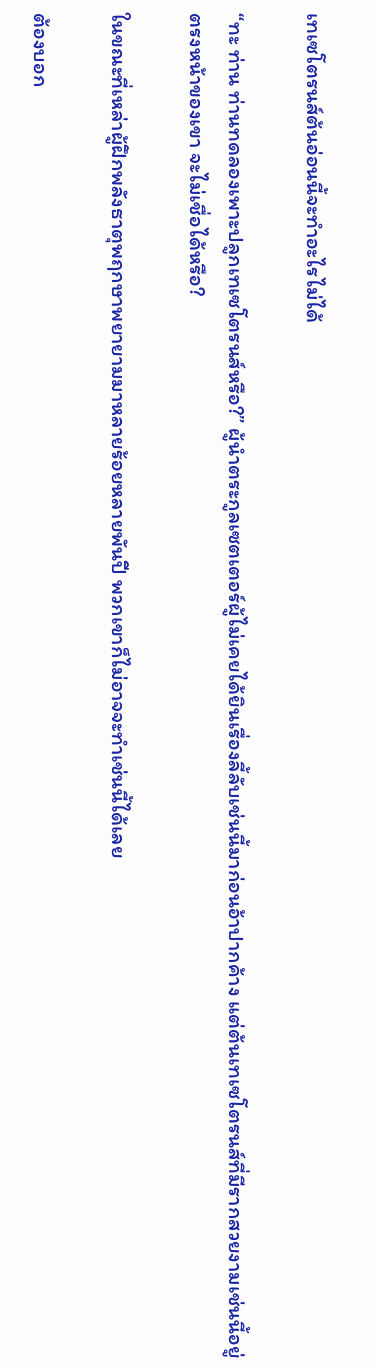เทเซโตรนส์ต้นอ่อนนี้จะทำอะไรไม่ได้

“ทะ ท่าน ท่านทดลองเพาะปลูกเทเซโตรนส์หรือ?” ผู้นำตระกูลเซตเตอร์ผู้ไม่เคยได้ยินเรื่องลี้ลับเช่นนี้มาก่อนอ้าปากค้าง แต่ต้นเทเซโตรนส์ที่มีรากสวยงามเช่นนี้อยู่ตรงหน้าของเขา จะไม่เชื่อได้หรือ?

ในขณะที่เหล่าผู้ฝึกพลังธาตุพฤกษาพยายามมาหลายร้อยหลายพันปี พวกเขาก็ไม่อาจจะทำเช่นนี้ได้เลย

ต้องบอก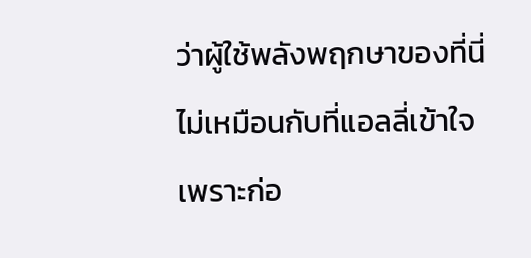ว่าผู้ใช้พลังพฤกษาของที่นี่ไม่เหมือนกับที่แอลลี่เข้าใจ เพราะก่อ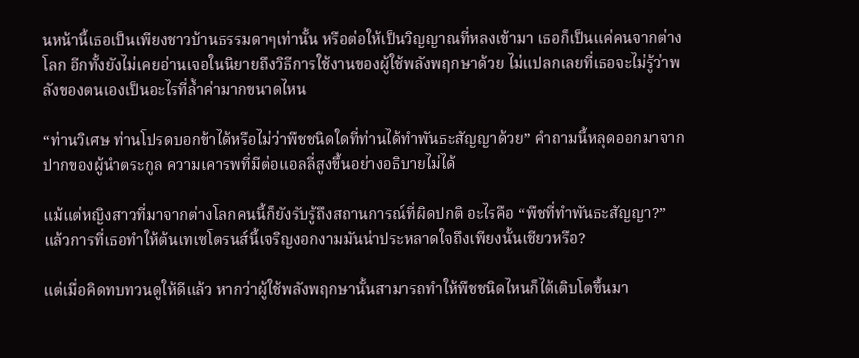นหน้านี้เธอเป็นเพียงชาวบ้านธรรมดาๆเท่านั้น หรือต่อให้เป็นวิญญาณที่หลงเข้ามา เธอก็เป็นแค่คนจากต่างโลก อีกทั้งยังไม่เคยอ่านเจอในนิยายถึงวิธีการใช้งานของผู้ใช้พลังพฤกษาด้วย ไม่แปลกเลยที่เธอจะไม่รู้ว่าพลังของตนเองเป็นอะไรที่ล้ำค่ามากขนาดไหน

“ท่านวิเศษ ท่านโปรดบอกข้าได้หรือไม่ว่าพืชชนิดใดที่ท่านได้ทำพันธะสัญญาด้วย” คำถามนี้หลุดออกมาจากปากของผู้นำตระกูล ความเคารพที่มีต่อแอลลี่สูงขึ้นอย่างอธิบายไม่ได้

แม้แต่หญิงสาวที่มาจากต่างโลกคนนี้ก็ยังรับรู้ถึงสถานการณ์ที่ผิดปกติ อะไรคือ “พืชที่ทำพันธะสัญญา?” แล้วการที่เธอทำให้ต้นเทเซโตรนส์นี้เจริญงอกงามมันน่าประหลาดใจถึงเพียงนั้นเชียวหรือ?

แต่เมื่อคิดทบทวนดูให้ดีแล้ว หากว่าผู้ใช้พลังพฤกษานั้นสามารถทำให้พืชชนิดไหนก็ได้เติบโตขึ้นมา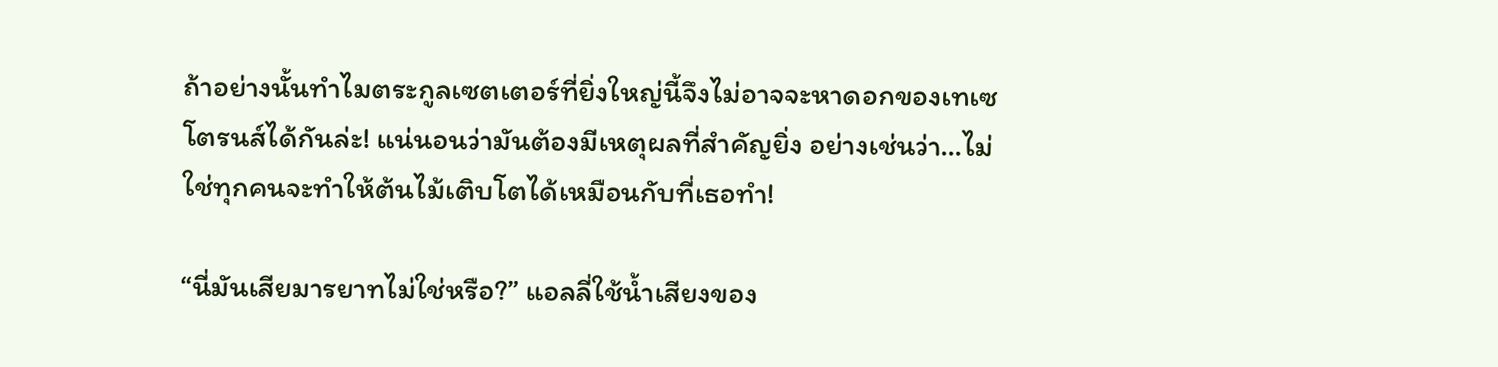ถ้าอย่างนั้นทำไมตระกูลเซตเตอร์ที่ยิ่งใหญ่นี้จึงไม่อาจจะหาดอกของเทเซโตรนส์ได้กันล่ะ! แน่นอนว่ามันต้องมีเหตุผลที่สำคัญยิ่ง อย่างเช่นว่า…ไม่ใช่ทุกคนจะทำให้ต้นไม้เติบโตได้เหมือนกับที่เธอทำ!

“นี่มันเสียมารยาทไม่ใช่หรือ?” แอลลี่ใช้น้ำเสียงของ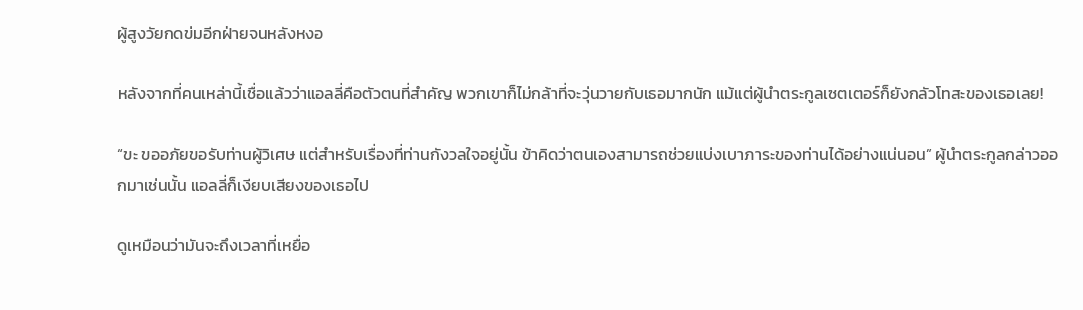ผู้สูงวัยกดข่มอีกฝ่ายจนหลังหงอ

หลังจากที่คนเหล่านี้เชื่อแล้วว่าแอลลี่คือตัวตนที่สำคัญ พวกเขาก็ไม่กล้าที่จะวุ่นวายกับเธอมากนัก แม้แต่ผู้นำตระกูลเซตเตอร์ก็ยังกลัวโทสะของเธอเลย!

“ขะ ขออภัยขอรับท่านผู้วิเศษ แต่สำหรับเรื่องที่ท่านกังวลใจอยู่นั้น ข้าคิดว่าตนเองสามารถช่วยแบ่งเบาภาระของท่านได้อย่างแน่นอน” ผู้นำตระกูลกล่าวออกมาเช่นนั้น แอลลี่ก็เงียบเสียงของเธอไป

ดูเหมือนว่ามันจะถึงเวลาที่เหยื่อ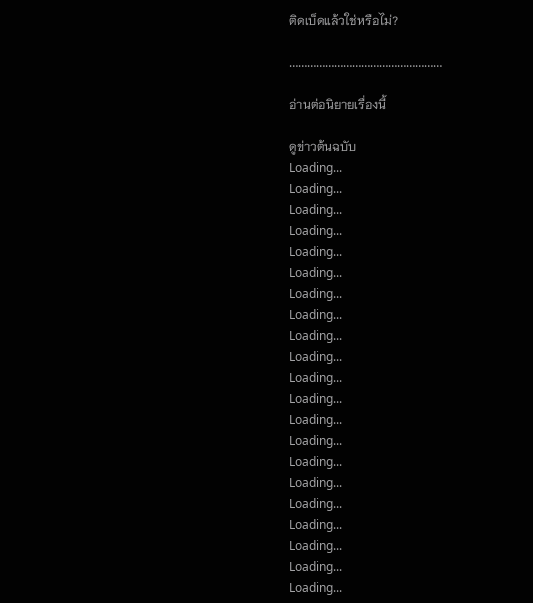ติดเบ็ดแล้วใช่หรือไม่?

……………………………………………

อ่านต่อนิยายเรื่องนี้

ดูข่าวต้นฉบับ
Loading...
Loading...
Loading...
Loading...
Loading...
Loading...
Loading...
Loading...
Loading...
Loading...
Loading...
Loading...
Loading...
Loading...
Loading...
Loading...
Loading...
Loading...
Loading...
Loading...
Loading...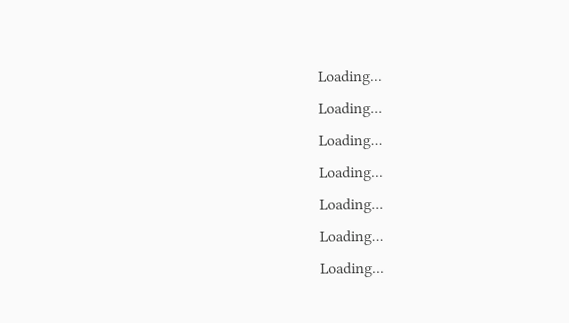Loading...
Loading...
Loading...
Loading...
Loading...
Loading...
Loading...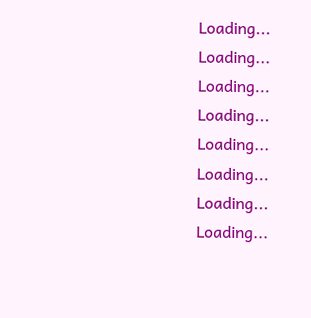Loading...
Loading...
Loading...
Loading...
Loading...
Loading...
Loading...
Loading...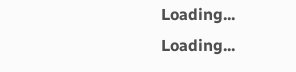Loading...
Loading...